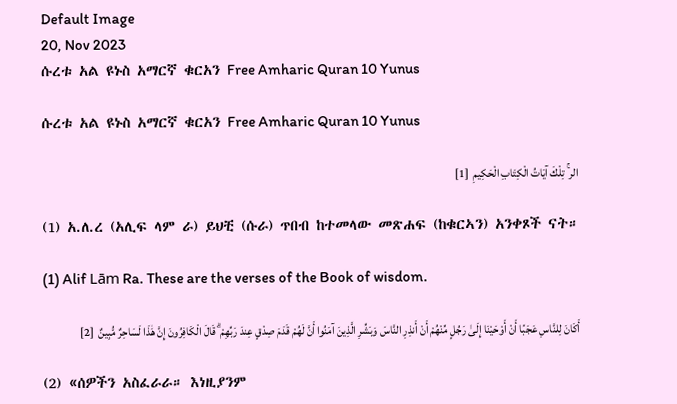Default Image
20, Nov 2023
ሱረቱ አል ዩኑስ አማርኛ ቁርአን Free Amharic Quran 10 Yunus

ሱረቱ አል ዩኑስ አማርኛ ቁርአን Free Amharic Quran 10 Yunus

الر ۚ تِلْكَ آيَاتُ الْكِتَابِ الْحَكِيمِ  [1]

(1) አ.ለ.ረ (አሊፍ ላም ራ) ይህቺ (ሱራ) ጥበብ ከተመላው መጽሐፍ (ከቁርኣን) አንቀጾች ናት።

(1) Alif Lām Ra. These are the verses of the Book of wisdom.

أَكَانَ لِلنَّاسِ عَجَبًا أَنْ أَوْحَيْنَا إِلَىٰ رَجُلٍ مِّنْهُمْ أَنْ أَنذِرِ النَّاسَ وَبَشِّرِ الَّذِينَ آمَنُوا أَنَّ لَهُمْ قَدَمَ صِدْقٍ عِندَ رَبِّهِمْ ۗ قَالَ الْكَافِرُونَ إِنَّ هَٰذَا لَسَاحِرٌ مُّبِينٌ  [2]

(2) «ሰዎችን አስፈራራ። እነዚያንም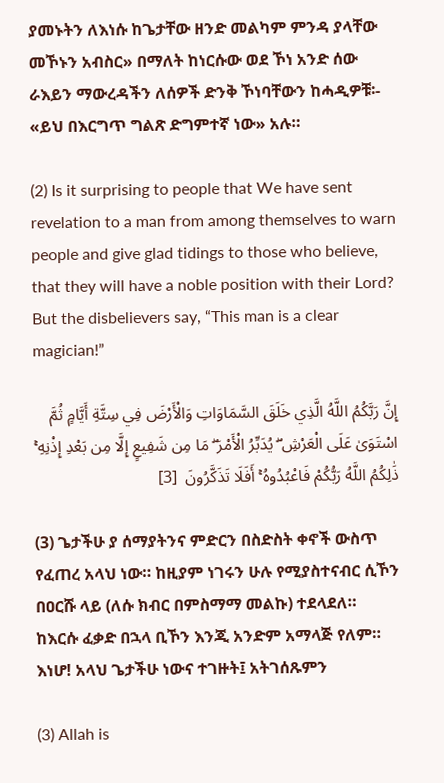ያመኑትን ለእነሱ ከጌታቸው ዘንድ መልካም ምንዳ ያላቸው መኾኑን አብስር» በማለት ከነርሱው ወደ ኾነ አንድ ሰው ራእይን ማውረዳችን ለሰዎች ድንቅ ኾነባቸውን ከሓዲዎቹ፡- «ይህ በእርግጥ ግልጽ ድግምተኛ ነው» አሉ።

(2) Is it surprising to people that We have sent revelation to a man from among themselves to warn people and give glad tidings to those who believe, that they will have a noble position with their Lord? But the disbelievers say, “This man is a clear magician!”

إِنَّ رَبَّكُمُ اللَّهُ الَّذِي خَلَقَ السَّمَاوَاتِ وَالْأَرْضَ فِي سِتَّةِ أَيَّامٍ ثُمَّ اسْتَوَىٰ عَلَى الْعَرْشِ ۖ يُدَبِّرُ الْأَمْرَ ۖ مَا مِن شَفِيعٍ إِلَّا مِن بَعْدِ إِذْنِهِ ۚ ذَٰلِكُمُ اللَّهُ رَبُّكُمْ فَاعْبُدُوهُ ۚ أَفَلَا تَذَكَّرُونَ  [3]

(3) ጌታችሁ ያ ሰማያትንና ምድርን በስድስት ቀኖች ውስጥ የፈጠረ አላህ ነው። ከዚያም ነገሩን ሁሉ የሚያስተናብር ሲኾን በዐርሹ ላይ (ለሱ ክብር በምስማማ መልኩ) ተደላደለ። ከእርሱ ፈቃድ በኋላ ቢኾን እንጂ አንድም አማላጅ የለም። እነሆ! አላህ ጌታችሁ ነውና ተገዙት፤ አትገሰጹምን

(3) Allah is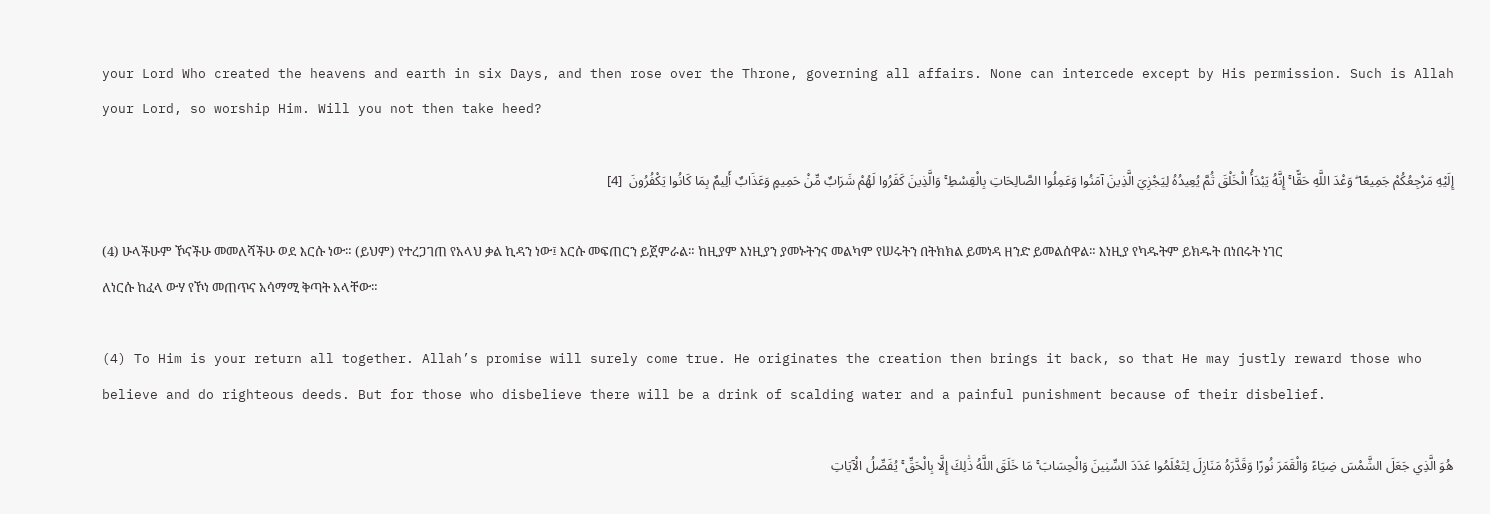your Lord Who created the heavens and earth in six Days, and then rose over the Throne, governing all affairs. None can intercede except by His permission. Such is Allah your Lord, so worship Him. Will you not then take heed?

إِلَيْهِ مَرْجِعُكُمْ جَمِيعًا ۖ وَعْدَ اللَّهِ حَقًّا ۚ إِنَّهُ يَبْدَأُ الْخَلْقَ ثُمَّ يُعِيدُهُ لِيَجْزِيَ الَّذِينَ آمَنُوا وَعَمِلُوا الصَّالِحَاتِ بِالْقِسْطِ ۚ وَالَّذِينَ كَفَرُوا لَهُمْ شَرَابٌ مِّنْ حَمِيمٍ وَعَذَابٌ أَلِيمٌ بِمَا كَانُوا يَكْفُرُونَ  [4]

(4) ሁላችሁም ኾናችሁ መመለሻችሁ ወደ እርሱ ነው። (ይህም) የተረጋገጠ የአላህ ቃል ኪዳን ነው፤ እርሱ መፍጠርን ይጀምራል። ከዚያም እነዚያን ያመኑትንና መልካም የሠሩትን በትክክል ይመነዳ ዘንድ ይመልሰዋል። እነዚያ የካዱትም ይክዱት በነበሩት ነገር ለነርሱ ከፈላ ውሃ የኾነ መጠጥና አሳማሚ ቅጣት አላቸው።

(4) To Him is your return all together. Allah’s promise will surely come true. He originates the creation then brings it back, so that He may justly reward those who believe and do righteous deeds. But for those who disbelieve there will be a drink of scalding water and a painful punishment because of their disbelief.

هُوَ الَّذِي جَعَلَ الشَّمْسَ ضِيَاءً وَالْقَمَرَ نُورًا وَقَدَّرَهُ مَنَازِلَ لِتَعْلَمُوا عَدَدَ السِّنِينَ وَالْحِسَابَ ۚ مَا خَلَقَ اللَّهُ ذَٰلِكَ إِلَّا بِالْحَقِّ ۚ يُفَصِّلُ الْآيَاتِ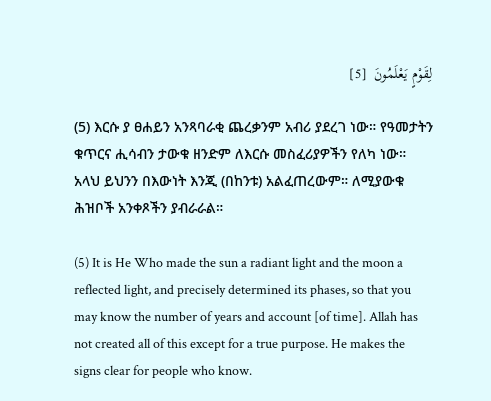لِقَوْمٍ يَعْلَمُونَ  [5]

(5) እርሱ ያ ፀሐይን አንጻባራቂ ጨረቃንም አብሪ ያደረገ ነው። የዓመታትን ቁጥርና ሒሳብን ታውቁ ዘንድም ለእርሱ መስፈሪያዎችን የለካ ነው። አላህ ይህንን በእውነት እንጂ (በከንቱ) አልፈጠረውም። ለሚያውቁ ሕዝቦች አንቀጾችን ያብራራል።

(5) It is He Who made the sun a radiant light and the moon a reflected light, and precisely determined its phases, so that you may know the number of years and account [of time]. Allah has not created all of this except for a true purpose. He makes the signs clear for people who know.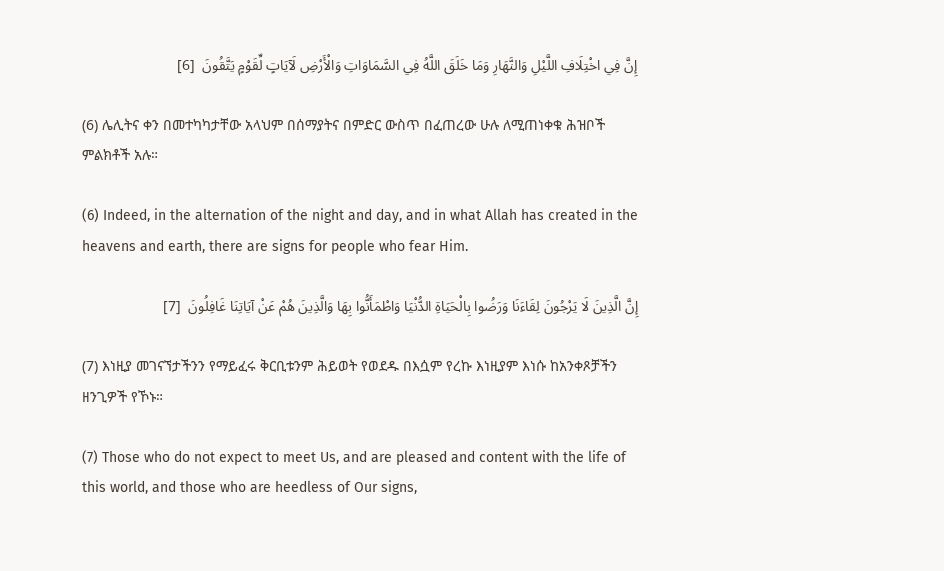إِنَّ فِي اخْتِلَافِ اللَّيْلِ وَالنَّهَارِ وَمَا خَلَقَ اللَّهُ فِي السَّمَاوَاتِ وَالْأَرْضِ لَآيَاتٍ لِّقَوْمٍ يَتَّقُونَ  [6]

(6) ሌሊትና ቀን በመተካካታቸው አላህም በሰማያትና በምድር ውስጥ በፈጠረው ሁሉ ለሚጠነቀቁ ሕዝቦች ምልክቶች አሉ።

(6) Indeed, in the alternation of the night and day, and in what Allah has created in the heavens and earth, there are signs for people who fear Him.

إِنَّ الَّذِينَ لَا يَرْجُونَ لِقَاءَنَا وَرَضُوا بِالْحَيَاةِ الدُّنْيَا وَاطْمَأَنُّوا بِهَا وَالَّذِينَ هُمْ عَنْ آيَاتِنَا غَافِلُونَ  [7]

(7) እነዚያ መገናኘታችንን የማይፈሩ ቅርቢቱንም ሕይወት የወደዱ በእሷም የረኩ እነዚያም እነሱ ከአንቀጾቻችን ዘንጊዎች የኾኑ።

(7) Those who do not expect to meet Us, and are pleased and content with the life of this world, and those who are heedless of Our signs,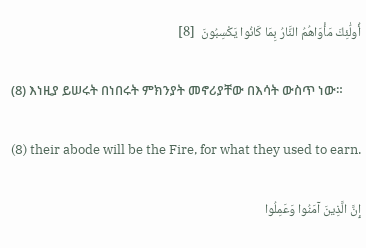أُولَٰئِكَ مَأْوَاهُمُ النَّارُ بِمَا كَانُوا يَكْسِبُونَ  [8]

(8) እነዚያ ይሠሩት በነበሩት ምክንያት መኖሪያቸው በእሳት ውስጥ ነው።

(8) their abode will be the Fire, for what they used to earn.

إِنَّ الَّذِينَ آمَنُوا وَعَمِلُوا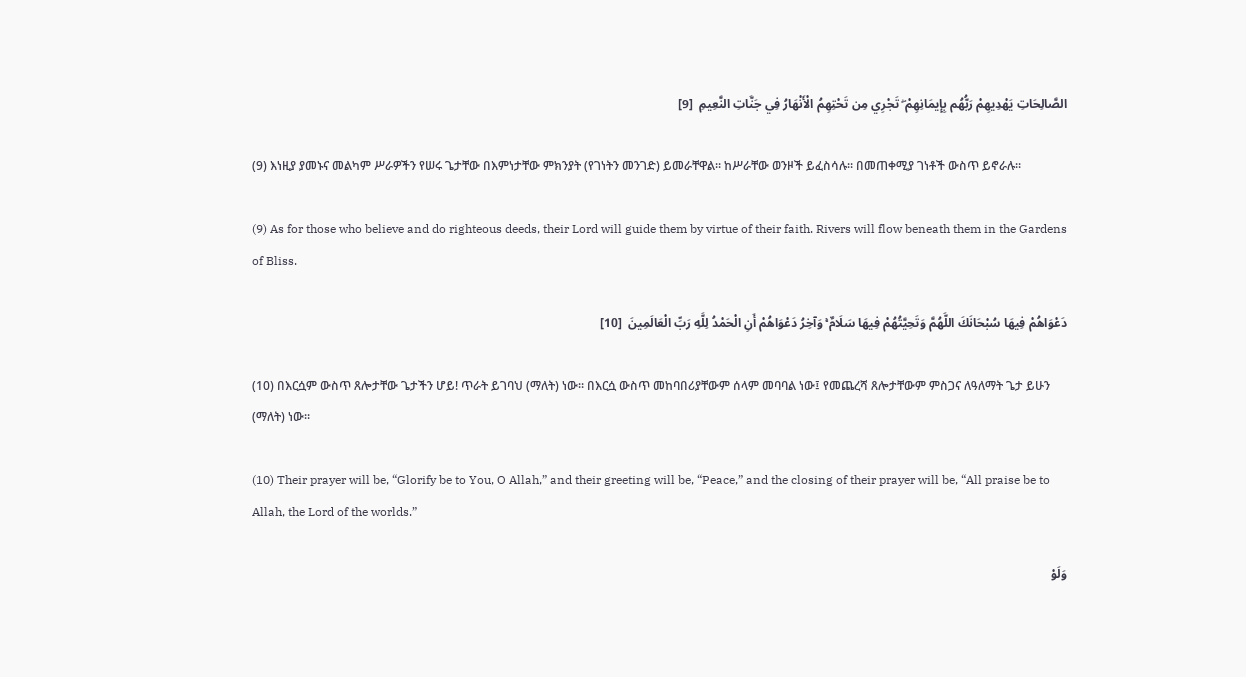الصَّالِحَاتِ يَهْدِيهِمْ رَبُّهُم بِإِيمَانِهِمْ ۖ تَجْرِي مِن تَحْتِهِمُ الْأَنْهَارُ فِي جَنَّاتِ النَّعِيمِ  [9]

(9) እነዚያ ያመኑና መልካም ሥራዎችን የሠሩ ጌታቸው በእምነታቸው ምክንያት (የገነትን መንገድ) ይመራቸዋል። ከሥራቸው ወንዞች ይፈስሳሉ። በመጠቀሚያ ገነቶች ውስጥ ይኖራሉ።

(9) As for those who believe and do righteous deeds, their Lord will guide them by virtue of their faith. Rivers will flow beneath them in the Gardens of Bliss.

دَعْوَاهُمْ فِيهَا سُبْحَانَكَ اللَّهُمَّ وَتَحِيَّتُهُمْ فِيهَا سَلَامٌ ۚ وَآخِرُ دَعْوَاهُمْ أَنِ الْحَمْدُ لِلَّهِ رَبِّ الْعَالَمِينَ  [10]

(10) በእርሷም ውስጥ ጸሎታቸው ጌታችን ሆይ! ጥራት ይገባህ (ማለት) ነው። በእርሷ ውስጥ መከባበሪያቸውም ሰላም መባባል ነው፤ የመጨረሻ ጸሎታቸውም ምስጋና ለዓለማት ጌታ ይሁን (ማለት) ነው።

(10) Their prayer will be, “Glorify be to You, O Allah,” and their greeting will be, “Peace,” and the closing of their prayer will be, “All praise be to Allah, the Lord of the worlds.”

وَلَوْ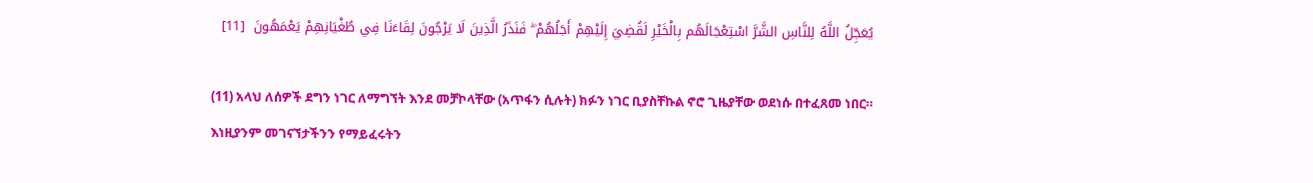يُعَجِّلُ اللَّهُ لِلنَّاسِ الشَّرَّ اسْتِعْجَالَهُم بِالْخَيْرِ لَقُضِيَ إِلَيْهِمْ أَجَلُهُمْ ۖ فَنَذَرُ الَّذِينَ لَا يَرْجُونَ لِقَاءَنَا فِي طُغْيَانِهِمْ يَعْمَهُونَ  [11]

(11) አላህ ለሰዎች ደግን ነገር ለማግኘት እንደ መቻኮላቸው (አጥፋን ሲሉት) ክፉን ነገር ቢያስቸኩል ኖሮ ጊዜያቸው ወደነሱ በተፈጸመ ነበር። እነዚያንም መገናኘታችንን የማይፈሩትን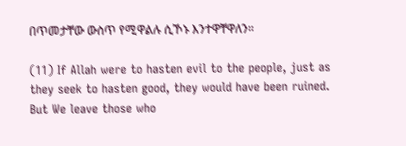በጥመታቸው ውስጥ የሚዋልሉ ሲኾኑ እንተዋቸዋለን።

(11) If Allah were to hasten evil to the people, just as they seek to hasten good, they would have been ruined. But We leave those who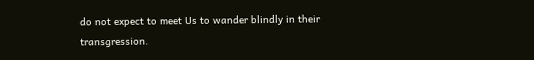do not expect to meet Us to wander blindly in their transgression.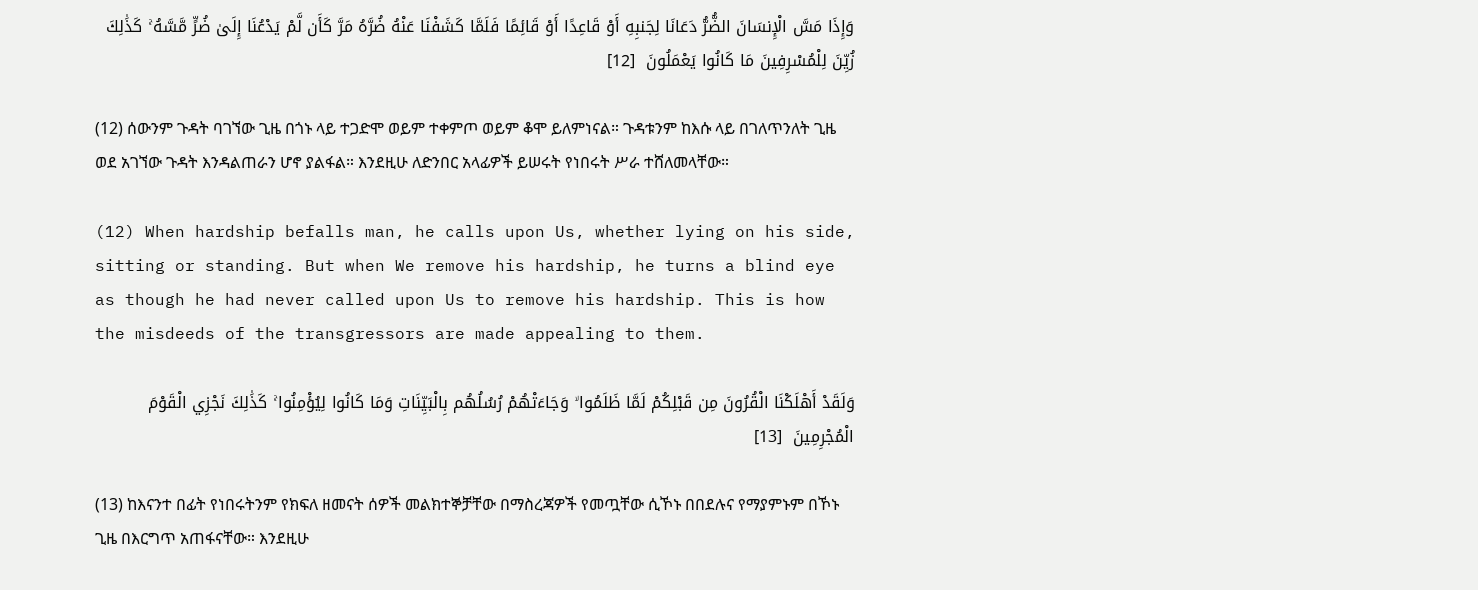وَإِذَا مَسَّ الْإِنسَانَ الضُّرُّ دَعَانَا لِجَنبِهِ أَوْ قَاعِدًا أَوْ قَائِمًا فَلَمَّا كَشَفْنَا عَنْهُ ضُرَّهُ مَرَّ كَأَن لَّمْ يَدْعُنَا إِلَىٰ ضُرٍّ مَّسَّهُ ۚ كَذَٰلِكَ زُيِّنَ لِلْمُسْرِفِينَ مَا كَانُوا يَعْمَلُونَ  [12]

(12) ሰውንም ጉዳት ባገኘው ጊዜ በጎኑ ላይ ተጋድሞ ወይም ተቀምጦ ወይም ቆሞ ይለምነናል። ጉዳቱንም ከእሱ ላይ በገለጥንለት ጊዜ ወደ አገኘው ጉዳት እንዳልጠራን ሆኖ ያልፋል። እንደዚሁ ለድንበር አላፊዎች ይሠሩት የነበሩት ሥራ ተሸለመላቸው።

(12) When hardship befalls man, he calls upon Us, whether lying on his side, sitting or standing. But when We remove his hardship, he turns a blind eye as though he had never called upon Us to remove his hardship. This is how the misdeeds of the transgressors are made appealing to them.

وَلَقَدْ أَهْلَكْنَا الْقُرُونَ مِن قَبْلِكُمْ لَمَّا ظَلَمُوا ۙ وَجَاءَتْهُمْ رُسُلُهُم بِالْبَيِّنَاتِ وَمَا كَانُوا لِيُؤْمِنُوا ۚ كَذَٰلِكَ نَجْزِي الْقَوْمَ الْمُجْرِمِينَ  [13]

(13) ከእናንተ በፊት የነበሩትንም የክፍለ ዘመናት ሰዎች መልክተኞቻቸው በማስረጃዎች የመጧቸው ሲኾኑ በበደሉና የማያምኑም በኾኑ ጊዜ በእርግጥ አጠፋናቸው። እንደዚሁ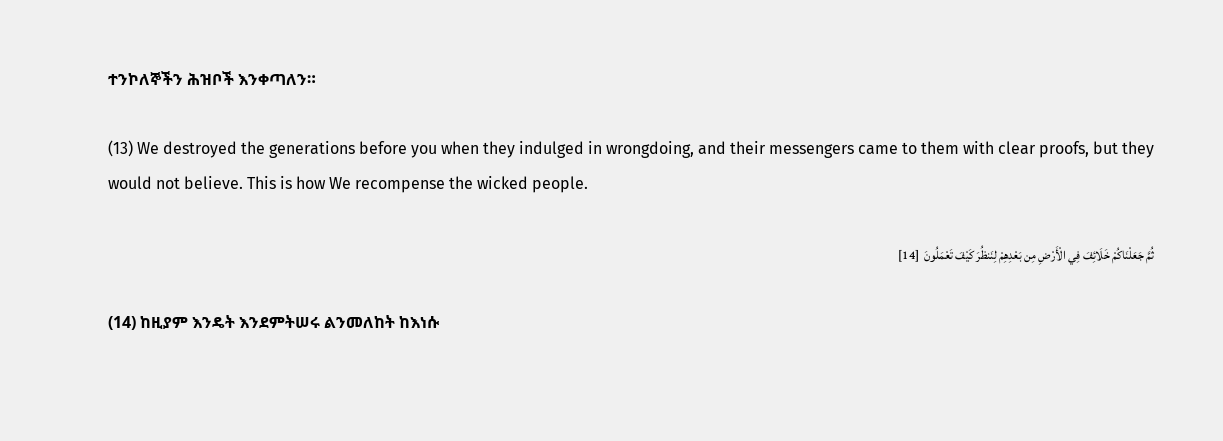ተንኮለኞችን ሕዝቦች እንቀጣለን።

(13) We destroyed the generations before you when they indulged in wrongdoing, and their messengers came to them with clear proofs, but they would not believe. This is how We recompense the wicked people.

ثُمَّ جَعَلْنَاكُمْ خَلَائِفَ فِي الْأَرْضِ مِن بَعْدِهِمْ لِنَنظُرَ كَيْفَ تَعْمَلُونَ  [14]

(14) ከዚያም እንዴት እንደምትሠሩ ልንመለከት ከእነሱ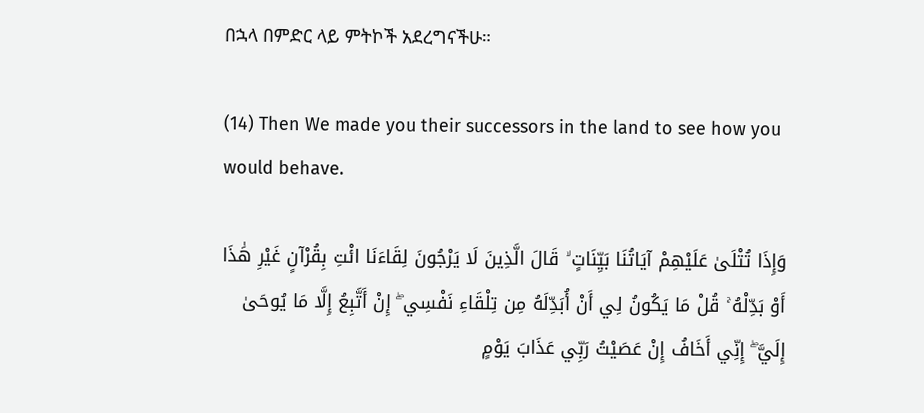በኋላ በምድር ላይ ምትኮች አደረግናችሁ።

(14) Then We made you their successors in the land to see how you would behave.

وَإِذَا تُتْلَىٰ عَلَيْهِمْ آيَاتُنَا بَيِّنَاتٍ ۙ قَالَ الَّذِينَ لَا يَرْجُونَ لِقَاءَنَا ائْتِ بِقُرْآنٍ غَيْرِ هَٰذَا أَوْ بَدِّلْهُ ۚ قُلْ مَا يَكُونُ لِي أَنْ أُبَدِّلَهُ مِن تِلْقَاءِ نَفْسِي ۖ إِنْ أَتَّبِعُ إِلَّا مَا يُوحَىٰ إِلَيَّ ۖ إِنِّي أَخَافُ إِنْ عَصَيْتُ رَبِّي عَذَابَ يَوْمٍ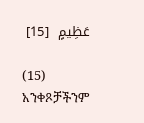عَظِيمٍ  [15]

(15) አንቀጾቻችንም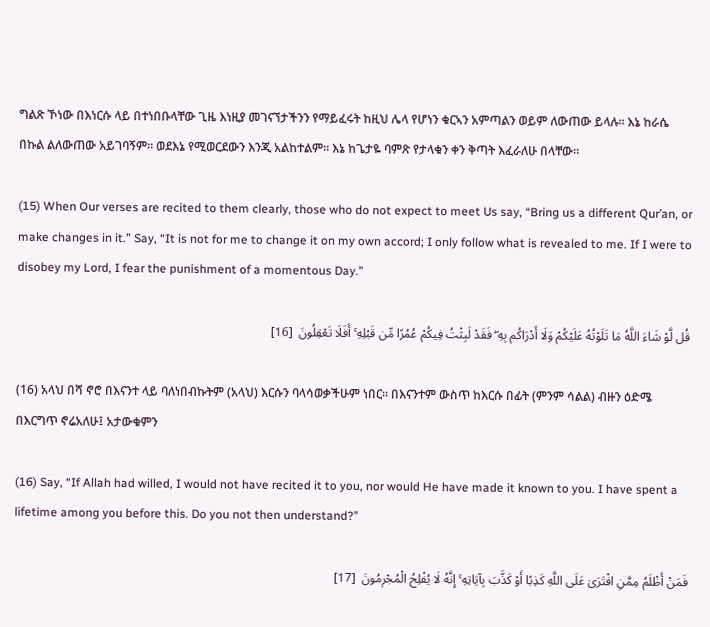ግልጽ ኾነው በእነርሱ ላይ በተነበቡላቸው ጊዜ እነዚያ መገናኘታችንን የማይፈሩት ከዚህ ሌላ የሆነን ቁርኣን አምጣልን ወይም ለውጠው ይላሉ። እኔ ከራሴ በኩል ልለውጠው አይገባኝም። ወደእኔ የሚወርደውን እንጂ አልከተልም። እኔ ከጌታዬ ባምጽ የታላቁን ቀን ቅጣት እፈራለሁ በላቸው።

(15) When Our verses are recited to them clearly, those who do not expect to meet Us say, “Bring us a different Qur’an, or make changes in it.” Say, “It is not for me to change it on my own accord; I only follow what is revealed to me. If I were to disobey my Lord, I fear the punishment of a momentous Day.”

قُل لَّوْ شَاءَ اللَّهُ مَا تَلَوْتُهُ عَلَيْكُمْ وَلَا أَدْرَاكُم بِهِ ۖ فَقَدْ لَبِثْتُ فِيكُمْ عُمُرًا مِّن قَبْلِهِ ۚ أَفَلَا تَعْقِلُونَ  [16]

(16) አላህ በሻ ኖሮ በእናንተ ላይ ባለነበብኩትም (አላህ) እርሱን ባላሳወቃችሁም ነበር። በእናንተም ውስጥ ከእርሱ በፊት (ምንም ሳልል) ብዙን ዕድሜ በእርግጥ ኖሬአለሁ፤ አታውቁምን

(16) Say, “If Allah had willed, I would not have recited it to you, nor would He have made it known to you. I have spent a lifetime among you before this. Do you not then understand?”

فَمَنْ أَظْلَمُ مِمَّنِ افْتَرَىٰ عَلَى اللَّهِ كَذِبًا أَوْ كَذَّبَ بِآيَاتِهِ ۚ إِنَّهُ لَا يُفْلِحُ الْمُجْرِمُونَ  [17]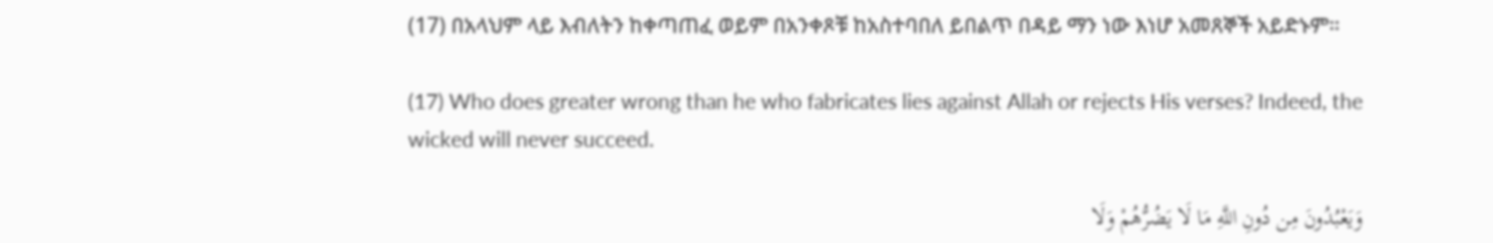(17) በአላህም ላይ እብለትን ከቀጣጠፈ ወይም በአንቀጾቹ ከአስተባበለ ይበልጥ በዳይ ማን ነው እነሆ አመጸኞች አይድኑም።

(17) Who does greater wrong than he who fabricates lies against Allah or rejects His verses? Indeed, the wicked will never succeed.

وَيَعْبُدُونَ مِن دُونِ اللَّهِ مَا لَا يَضُرُّهُمْ وَلَا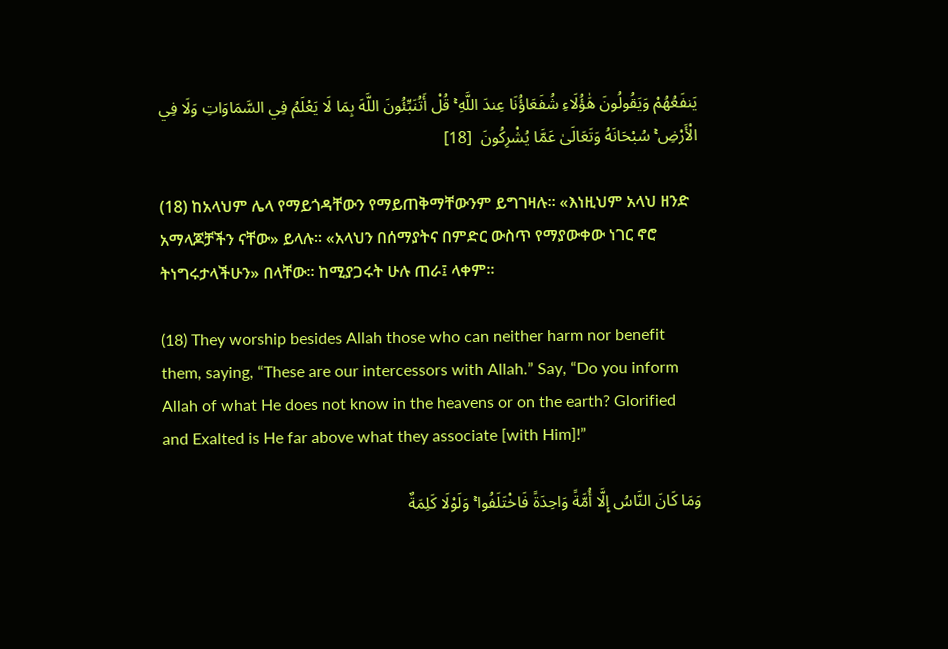يَنفَعُهُمْ وَيَقُولُونَ هَٰؤُلَاءِ شُفَعَاؤُنَا عِندَ اللَّهِ ۚ قُلْ أَتُنَبِّئُونَ اللَّهَ بِمَا لَا يَعْلَمُ فِي السَّمَاوَاتِ وَلَا فِي الْأَرْضِ ۚ سُبْحَانَهُ وَتَعَالَىٰ عَمَّا يُشْرِكُونَ  [18]

(18) ከአላህም ሌላ የማይጎዳቸውን የማይጠቅማቸውንም ይግገዛሉ። «እነዚህም አላህ ዘንድ አማላጆቻችን ናቸው» ይላሉ። «አላህን በሰማያትና በምድር ውስጥ የማያውቀው ነገር ኖሮ ትነግሩታላችሁን» በላቸው። ከሚያጋሩት ሁሉ ጠራ፤ ላቀም።

(18) They worship besides Allah those who can neither harm nor benefit them, saying, “These are our intercessors with Allah.” Say, “Do you inform Allah of what He does not know in the heavens or on the earth? Glorified and Exalted is He far above what they associate [with Him]!”

وَمَا كَانَ النَّاسُ إِلَّا أُمَّةً وَاحِدَةً فَاخْتَلَفُوا ۚ وَلَوْلَا كَلِمَةٌ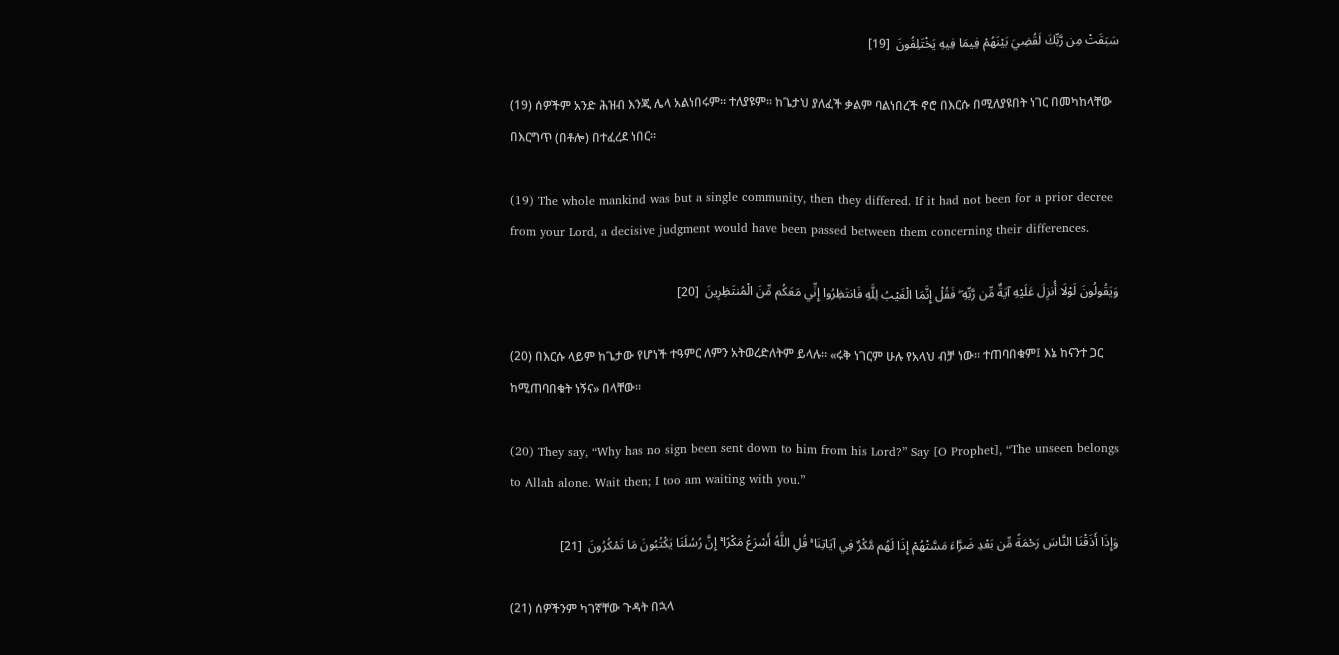سَبَقَتْ مِن رَّبِّكَ لَقُضِيَ بَيْنَهُمْ فِيمَا فِيهِ يَخْتَلِفُونَ  [19]

(19) ሰዎችም አንድ ሕዝብ እንጂ ሌላ አልነበሩም። ተለያዩም። ከጌታህ ያለፈች ቃልም ባልነበረች ኖሮ በእርሱ በሚለያዩበት ነገር በመካከላቸው በእርግጥ (በቶሎ) በተፈረደ ነበር።

(19) The whole mankind was but a single community, then they differed. If it had not been for a prior decree from your Lord, a decisive judgment would have been passed between them concerning their differences.

وَيَقُولُونَ لَوْلَا أُنزِلَ عَلَيْهِ آيَةٌ مِّن رَّبِّهِ ۖ فَقُلْ إِنَّمَا الْغَيْبُ لِلَّهِ فَانتَظِرُوا إِنِّي مَعَكُم مِّنَ الْمُنتَظِرِينَ  [20]

(20) በእርሱ ላይም ከጌታው የሆነች ተዓምር ለምን አትወረድለትም ይላሉ። «ሩቅ ነገርም ሁሉ የአላህ ብቻ ነው። ተጠባበቁም፤ እኔ ከናንተ ጋር ከሚጠባበቁት ነኝና» በላቸው።

(20) They say, “Why has no sign been sent down to him from his Lord?” Say [O Prophet], “The unseen belongs to Allah alone. Wait then; I too am waiting with you.”

وَإِذَا أَذَقْنَا النَّاسَ رَحْمَةً مِّن بَعْدِ ضَرَّاءَ مَسَّتْهُمْ إِذَا لَهُم مَّكْرٌ فِي آيَاتِنَا ۚ قُلِ اللَّهُ أَسْرَعُ مَكْرًا ۚ إِنَّ رُسُلَنَا يَكْتُبُونَ مَا تَمْكُرُونَ  [21]

(21) ሰዎችንም ካገኛቸው ጉዳት በኋላ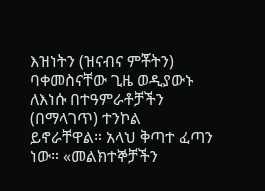እዝነትን (ዝናብና ምቾትን) ባቀመስናቸው ጊዜ ወዲያውኑ ለእነሱ በተዓምራቶቻችን (በማላገጥ) ተንኮል ይኖራቸዋል። አላህ ቅጣተ ፈጣን ነው። «መልክተኞቻችን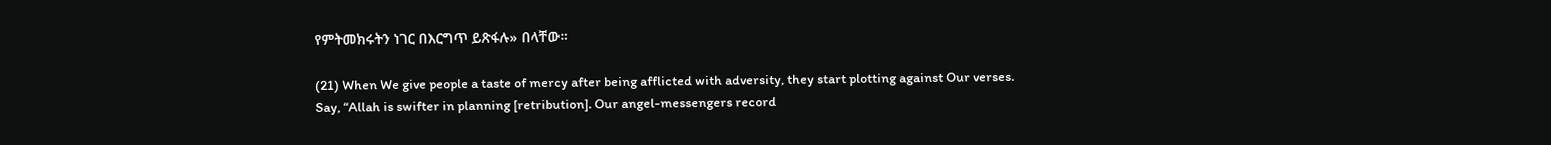የምትመክሩትን ነገር በእርግጥ ይጽፋሉ» በላቸው።

(21) When We give people a taste of mercy after being afflicted with adversity, they start plotting against Our verses. Say, “Allah is swifter in planning [retribution]. Our angel-messengers record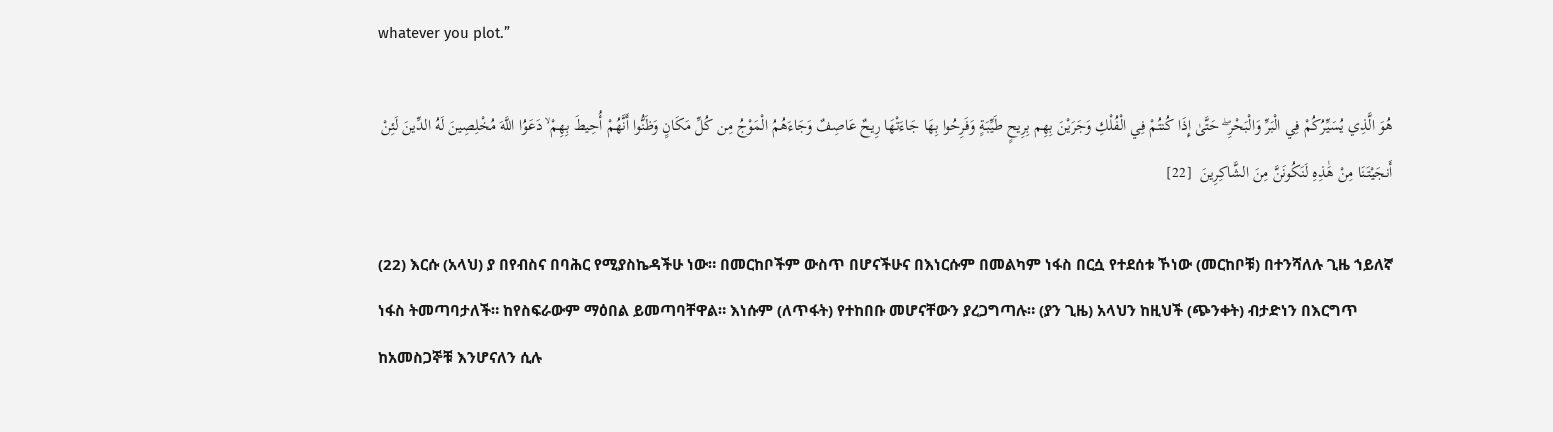whatever you plot.”

هُوَ الَّذِي يُسَيِّرُكُمْ فِي الْبَرِّ وَالْبَحْرِ ۖ حَتَّىٰ إِذَا كُنتُمْ فِي الْفُلْكِ وَجَرَيْنَ بِهِم بِرِيحٍ طَيِّبَةٍ وَفَرِحُوا بِهَا جَاءَتْهَا رِيحٌ عَاصِفٌ وَجَاءَهُمُ الْمَوْجُ مِن كُلِّ مَكَانٍ وَظَنُّوا أَنَّهُمْ أُحِيطَ بِهِمْ ۙ دَعَوُا اللَّهَ مُخْلِصِينَ لَهُ الدِّينَ لَئِنْ أَنجَيْتَنَا مِنْ هَٰذِهِ لَنَكُونَنَّ مِنَ الشَّاكِرِينَ  [22]

(22) እርሱ (አላህ) ያ በየብስና በባሕር የሚያስኬዳችሁ ነው። በመርከቦችም ውስጥ በሆናችሁና በእነርሱም በመልካም ነፋስ በርሷ የተደሰቱ ኾነው (መርከቦቹ) በተንሻለሉ ጊዜ ኀይለኛ ነፋስ ትመጣባታለች። ከየስፍራውም ማዕበል ይመጣባቸዋል። እነሱም (ለጥፋት) የተከበቡ መሆናቸውን ያረጋግጣሉ። (ያን ጊዜ) አላህን ከዚህች (ጭንቀት) ብታድነን በእርግጥ ከአመስጋኞቹ እንሆናለን ሲሉ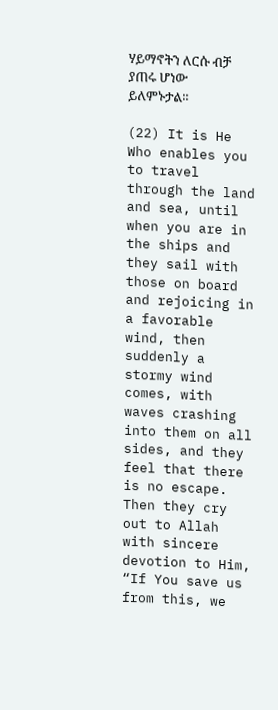ሃይማኖትን ለርሱ ብቻ ያጠሩ ሆነው ይለምኑታል።

(22) It is He Who enables you to travel through the land and sea, until when you are in the ships and they sail with those on board and rejoicing in a favorable wind, then suddenly a stormy wind comes, with waves crashing into them on all sides, and they feel that there is no escape. Then they cry out to Allah with sincere devotion to Him, “If You save us from this, we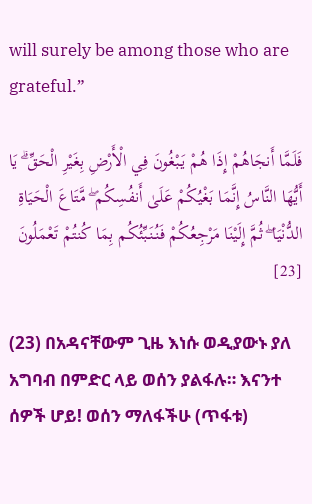will surely be among those who are grateful.”

فَلَمَّا أَنجَاهُمْ إِذَا هُمْ يَبْغُونَ فِي الْأَرْضِ بِغَيْرِ الْحَقِّ ۗ يَا أَيُّهَا النَّاسُ إِنَّمَا بَغْيُكُمْ عَلَىٰ أَنفُسِكُم ۖ مَّتَاعَ الْحَيَاةِ الدُّنْيَا ۖ ثُمَّ إِلَيْنَا مَرْجِعُكُمْ فَنُنَبِّئُكُم بِمَا كُنتُمْ تَعْمَلُونَ  [23]

(23) በአዳናቸውም ጊዜ እነሱ ወዲያውኑ ያለ አግባብ በምድር ላይ ወሰን ያልፋሉ። እናንተ ሰዎች ሆይ! ወሰን ማለፋችሁ (ጥፋቱ)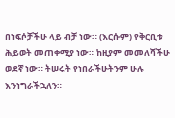በነፍሶቻችሁ ላይ ብቻ ነው። (እርሱም) የቅርቢቱ ሕይወት መጠቀሚያ ነው። ከዚያም መመለሻችሁ ወደኛ ነው። ትሠሩት የነበራችሁትንም ሁሉ እንነግራችኋለን።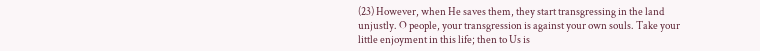(23) However, when He saves them, they start transgressing in the land unjustly. O people, your transgression is against your own souls. Take your little enjoyment in this life; then to Us is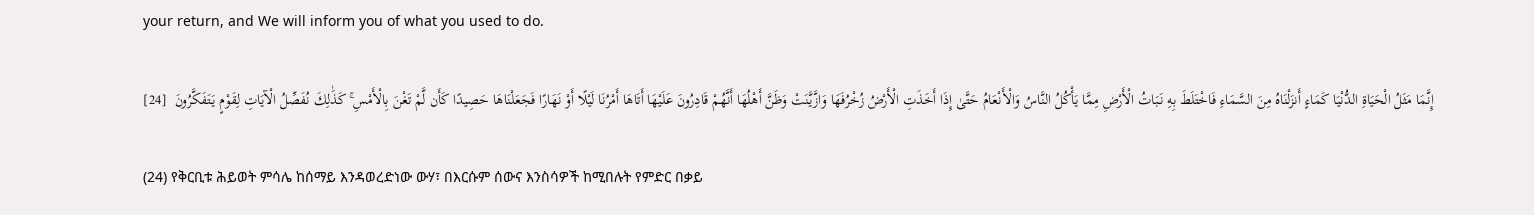your return, and We will inform you of what you used to do.

إِنَّمَا مَثَلُ الْحَيَاةِ الدُّنْيَا كَمَاءٍ أَنزَلْنَاهُ مِنَ السَّمَاءِ فَاخْتَلَطَ بِهِ نَبَاتُ الْأَرْضِ مِمَّا يَأْكُلُ النَّاسُ وَالْأَنْعَامُ حَتَّىٰ إِذَا أَخَذَتِ الْأَرْضُ زُخْرُفَهَا وَازَّيَّنَتْ وَظَنَّ أَهْلُهَا أَنَّهُمْ قَادِرُونَ عَلَيْهَا أَتَاهَا أَمْرُنَا لَيْلًا أَوْ نَهَارًا فَجَعَلْنَاهَا حَصِيدًا كَأَن لَّمْ تَغْنَ بِالْأَمْسِ ۚ كَذَٰلِكَ نُفَصِّلُ الْآيَاتِ لِقَوْمٍ يَتَفَكَّرُونَ  [24]

(24) የቅርቢቱ ሕይወት ምሳሌ ከሰማይ እንዳወረድነው ውሃ፣ በእርሱም ሰውና እንስሳዎች ከሚበሉት የምድር በቃይ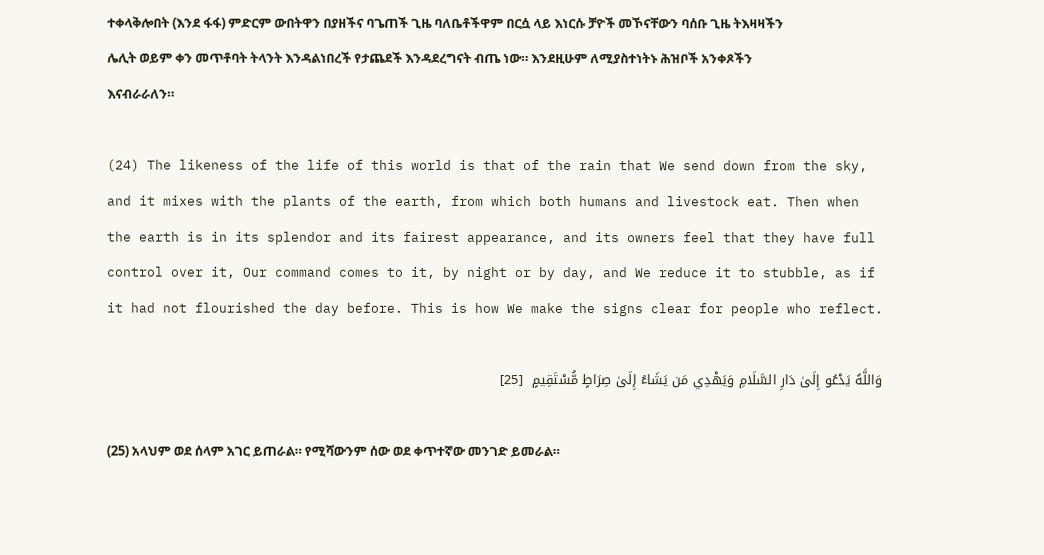ተቀላቅሎበት (እንደ ፋፋ) ምድርም ውበትዋን በያዘችና ባጌጠች ጊዜ ባለቤቶችዋም በርሷ ላይ እነርሱ ቻዮች መኾናቸውን ባሰቡ ጊዜ ትእዛዛችን ሌሊት ወይም ቀን መጥቶባት ትላንት እንዳልነበረች የታጨደች እንዳደረግናት ብጤ ነው። እንደዚሁም ለሚያስተነትኑ ሕዝቦች አንቀጾችን እናብራራለን።

(24) The likeness of the life of this world is that of the rain that We send down from the sky, and it mixes with the plants of the earth, from which both humans and livestock eat. Then when the earth is in its splendor and its fairest appearance, and its owners feel that they have full control over it, Our command comes to it, by night or by day, and We reduce it to stubble, as if it had not flourished the day before. This is how We make the signs clear for people who reflect.

وَاللَّهُ يَدْعُو إِلَىٰ دَارِ السَّلَامِ وَيَهْدِي مَن يَشَاءُ إِلَىٰ صِرَاطٍ مُّسْتَقِيمٍ  [25]

(25) አላህም ወደ ሰላም አገር ይጠራል። የሚሻውንም ሰው ወደ ቀጥተኛው መንገድ ይመራል።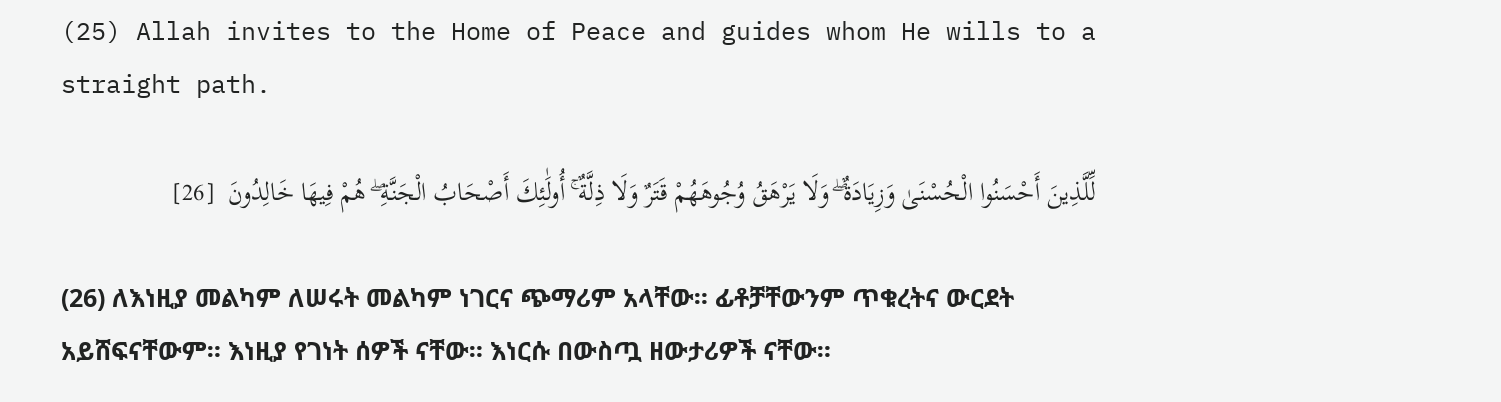(25) Allah invites to the Home of Peace and guides whom He wills to a straight path.

لِّلَّذِينَ أَحْسَنُوا الْحُسْنَىٰ وَزِيَادَةٌ ۖ وَلَا يَرْهَقُ وُجُوهَهُمْ قَتَرٌ وَلَا ذِلَّةٌ ۚ أُولَٰئِكَ أَصْحَابُ الْجَنَّةِ ۖ هُمْ فِيهَا خَالِدُونَ  [26]

(26) ለእነዚያ መልካም ለሠሩት መልካም ነገርና ጭማሪም አላቸው። ፊቶቻቸውንም ጥቁረትና ውርደት አይሸፍናቸውም። እነዚያ የገነት ሰዎች ናቸው። እነርሱ በውስጧ ዘውታሪዎች ናቸው።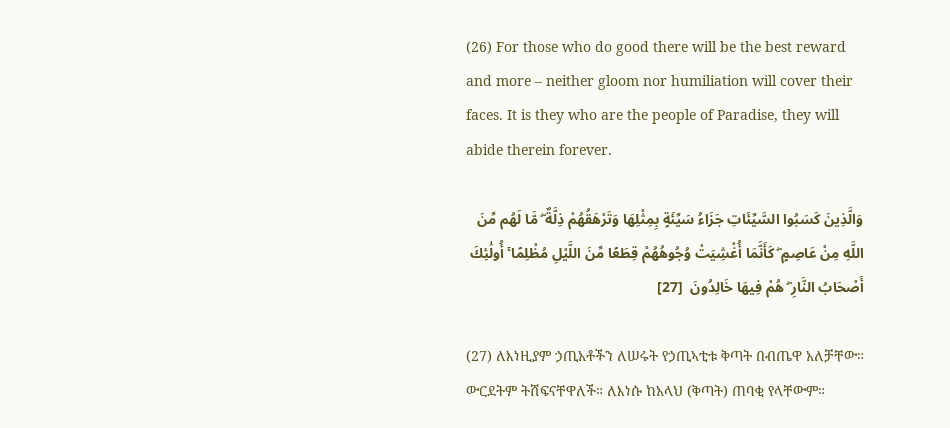(26) For those who do good there will be the best reward and more – neither gloom nor humiliation will cover their faces. It is they who are the people of Paradise, they will abide therein forever.

وَالَّذِينَ كَسَبُوا السَّيِّئَاتِ جَزَاءُ سَيِّئَةٍ بِمِثْلِهَا وَتَرْهَقُهُمْ ذِلَّةٌ ۖ مَّا لَهُم مِّنَ اللَّهِ مِنْ عَاصِمٍ ۖ كَأَنَّمَا أُغْشِيَتْ وُجُوهُهُمْ قِطَعًا مِّنَ اللَّيْلِ مُظْلِمًا ۚ أُولَٰئِكَ أَصْحَابُ النَّارِ ۖ هُمْ فِيهَا خَالِدُونَ  [27]

(27) ለእነዚያም ኃጢአቶችን ለሠሩት የኃጢኣቲቱ ቅጣት በብጤዋ አለቻቸው። ውርደትም ትሸፍናቸዋለች። ለእነሱ ከአላህ (ቅጣት) ጠባቂ የላቸውም።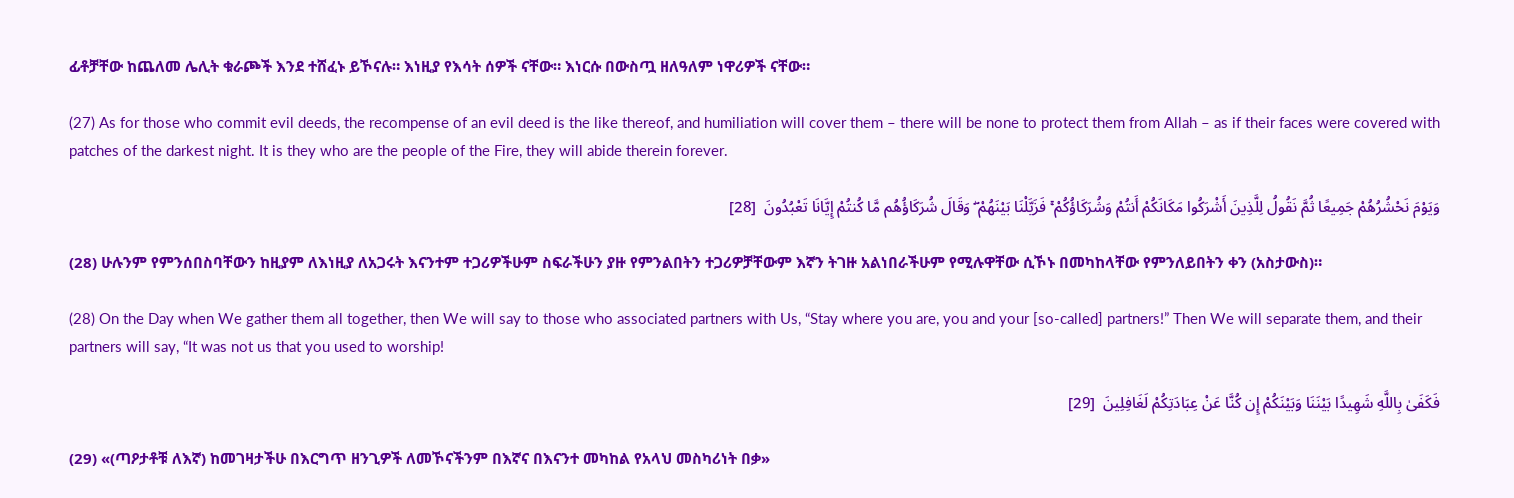ፊቶቻቸው ከጨለመ ሌሊት ቁራጮች እንደ ተሸፈኑ ይኾናሉ። እነዚያ የእሳት ሰዎች ናቸው። እነርሱ በውስጧ ዘለዓለም ነዋሪዎች ናቸው።

(27) As for those who commit evil deeds, the recompense of an evil deed is the like thereof, and humiliation will cover them – there will be none to protect them from Allah – as if their faces were covered with patches of the darkest night. It is they who are the people of the Fire, they will abide therein forever.

وَيَوْمَ نَحْشُرُهُمْ جَمِيعًا ثُمَّ نَقُولُ لِلَّذِينَ أَشْرَكُوا مَكَانَكُمْ أَنتُمْ وَشُرَكَاؤُكُمْ ۚ فَزَيَّلْنَا بَيْنَهُمْ ۖ وَقَالَ شُرَكَاؤُهُم مَّا كُنتُمْ إِيَّانَا تَعْبُدُونَ  [28]

(28) ሁሉንም የምንሰበስባቸውን ከዚያም ለእነዚያ ለአጋሩት እናንተም ተጋሪዎችሁም ስፍራችሁን ያዙ የምንልበትን ተጋሪዎቻቸውም እኛን ትገዙ አልነበራችሁም የሚሉዋቸው ሲኾኑ በመካከላቸው የምንለይበትን ቀን (አስታውስ)።

(28) On the Day when We gather them all together, then We will say to those who associated partners with Us, “Stay where you are, you and your [so-called] partners!” Then We will separate them, and their partners will say, “It was not us that you used to worship!

فَكَفَىٰ بِاللَّهِ شَهِيدًا بَيْنَنَا وَبَيْنَكُمْ إِن كُنَّا عَنْ عِبَادَتِكُمْ لَغَافِلِينَ  [29]

(29) «(ጣዖታቶቹ ለእኛ) ከመገዛታችሁ በእርግጥ ዘንጊዎች ለመኾናችንም በእኛና በእናንተ መካከል የአላህ መስካሪነት በቃ»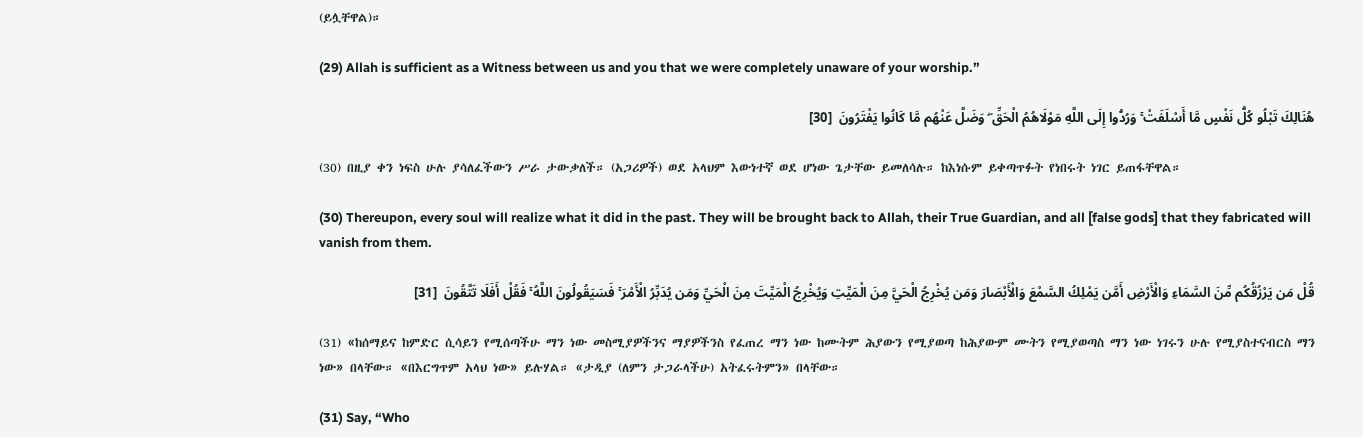(ይሏቸዋል)።

(29) Allah is sufficient as a Witness between us and you that we were completely unaware of your worship.”

هُنَالِكَ تَبْلُو كُلُّ نَفْسٍ مَّا أَسْلَفَتْ ۚ وَرُدُّوا إِلَى اللَّهِ مَوْلَاهُمُ الْحَقِّ ۖ وَضَلَّ عَنْهُم مَّا كَانُوا يَفْتَرُونَ  [30]

(30) በዚያ ቀን ነፍስ ሁሉ ያሳለፈችውን ሥራ ታውቃለች። (አጋሪዎች) ወደ አላህም እውነተኛ ወደ ሆነው ጌታቸው ይመለሳሉ። ከእነሱም ይቀጣጥፉት የነበሩት ነገር ይጠፋቸዋል።

(30) Thereupon, every soul will realize what it did in the past. They will be brought back to Allah, their True Guardian, and all [false gods] that they fabricated will vanish from them.

قُلْ مَن يَرْزُقُكُم مِّنَ السَّمَاءِ وَالْأَرْضِ أَمَّن يَمْلِكُ السَّمْعَ وَالْأَبْصَارَ وَمَن يُخْرِجُ الْحَيَّ مِنَ الْمَيِّتِ وَيُخْرِجُ الْمَيِّتَ مِنَ الْحَيِّ وَمَن يُدَبِّرُ الْأَمْرَ ۚ فَسَيَقُولُونَ اللَّهُ ۚ فَقُلْ أَفَلَا تَتَّقُونَ  [31]

(31) «ከሰማይና ከምድር ሲሳይን የሚሰጣችሁ ማን ነው መስሚያዎችንና ማያዎችንስ የፈጠረ ማን ነው ከሙትም ሕያውን የሚያወጣ ከሕያውም ሙትን የሚያወጣስ ማን ነው ነገሩን ሁሉ የሚያስተናብርስ ማን ነው» በላቸው። «በእርግጥም አላህ ነው» ይሉሃል። «ታዲያ (ለምን ታጋራላችሁ) አትፈሩትምን» በላቸው።

(31) Say, “Who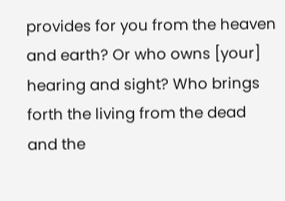provides for you from the heaven and earth? Or who owns [your] hearing and sight? Who brings forth the living from the dead and the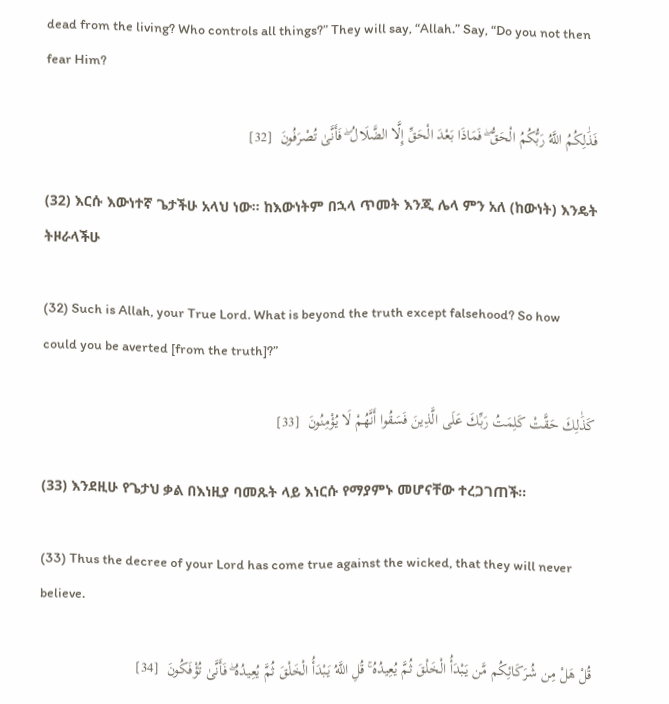dead from the living? Who controls all things?” They will say, “Allah.” Say, “Do you not then fear Him?

فَذَٰلِكُمُ اللَّهُ رَبُّكُمُ الْحَقُّ ۖ فَمَاذَا بَعْدَ الْحَقِّ إِلَّا الضَّلَالُ ۖ فَأَنَّىٰ تُصْرَفُونَ  [32]

(32) እርሱ እውነተኛ ጌታችሁ አላህ ነው። ከእውነትም በኋላ ጥመት እንጂ ሌላ ምን አለ (ከውነት) እንዴት ትዞራላችሁ

(32) Such is Allah, your True Lord. What is beyond the truth except falsehood? So how could you be averted [from the truth]?”

كَذَٰلِكَ حَقَّتْ كَلِمَتُ رَبِّكَ عَلَى الَّذِينَ فَسَقُوا أَنَّهُمْ لَا يُؤْمِنُونَ  [33]

(33) እንደዚሁ የጌታህ ቃል በእነዚያ ባመጹት ላይ እነርሱ የማያምኑ መሆናቸው ተረጋገጠች።

(33) Thus the decree of your Lord has come true against the wicked, that they will never believe.

قُلْ هَلْ مِن شُرَكَائِكُم مَّن يَبْدَأُ الْخَلْقَ ثُمَّ يُعِيدُهُ ۚ قُلِ اللَّهُ يَبْدَأُ الْخَلْقَ ثُمَّ يُعِيدُهُ ۖ فَأَنَّىٰ تُؤْفَكُونَ  [34]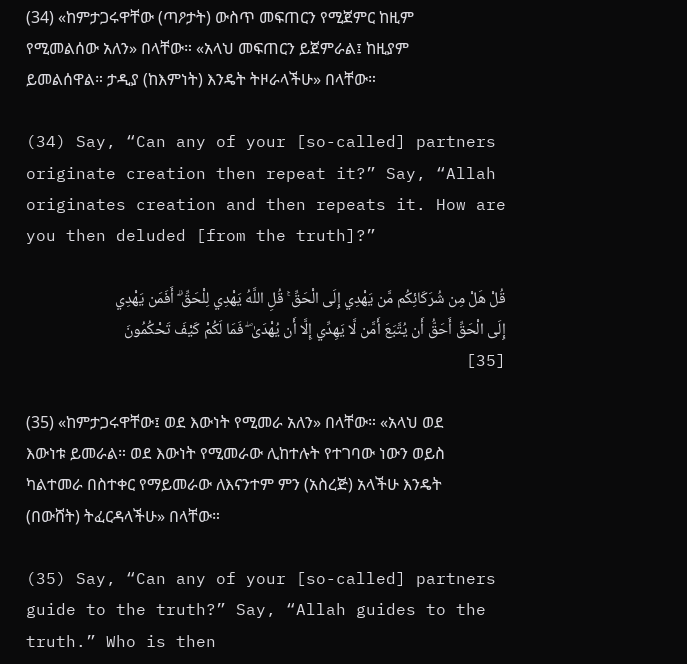(34) «ከምታጋሩዋቸው (ጣዖታት) ውስጥ መፍጠርን የሚጀምር ከዚም የሚመልሰው አለን» በላቸው። «አላህ መፍጠርን ይጀምራል፤ ከዚያም ይመልሰዋል። ታዲያ (ከእምነት) እንዴት ትዞራላችሁ» በላቸው።

(34) Say, “Can any of your [so-called] partners originate creation then repeat it?” Say, “Allah originates creation and then repeats it. How are you then deluded [from the truth]?”

قُلْ هَلْ مِن شُرَكَائِكُم مَّن يَهْدِي إِلَى الْحَقِّ ۚ قُلِ اللَّهُ يَهْدِي لِلْحَقِّ ۗ أَفَمَن يَهْدِي إِلَى الْحَقِّ أَحَقُّ أَن يُتَّبَعَ أَمَّن لَّا يَهِدِّي إِلَّا أَن يُهْدَىٰ ۖ فَمَا لَكُمْ كَيْفَ تَحْكُمُونَ  [35]

(35) «ከምታጋሩዋቸው፤ ወደ እውነት የሚመራ አለን» በላቸው። «አላህ ወደ እውነቱ ይመራል። ወደ እውነት የሚመራው ሊከተሉት የተገባው ነውን ወይስ ካልተመራ በስተቀር የማይመራው ለእናንተም ምን (አስረጅ) አላችሁ እንዴት (በውሸት) ትፈርዳላችሁ» በላቸው።

(35) Say, “Can any of your [so-called] partners guide to the truth?” Say, “Allah guides to the truth.” Who is then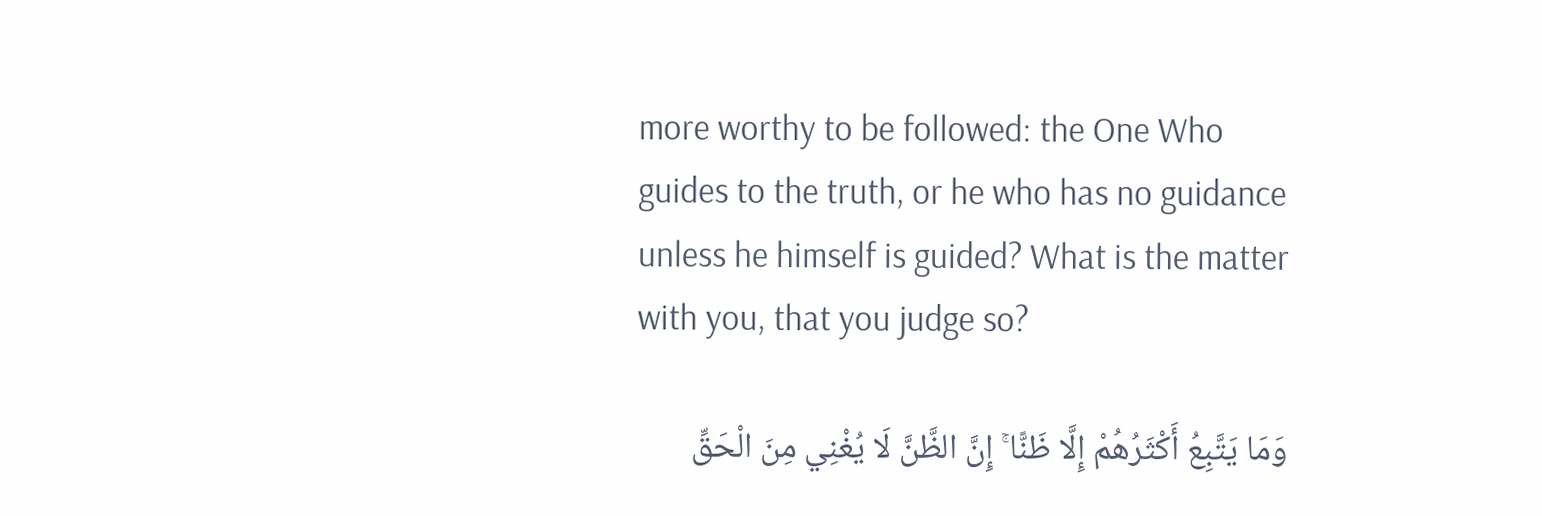more worthy to be followed: the One Who guides to the truth, or he who has no guidance unless he himself is guided? What is the matter with you, that you judge so?

وَمَا يَتَّبِعُ أَكْثَرُهُمْ إِلَّا ظَنًّا ۚ إِنَّ الظَّنَّ لَا يُغْنِي مِنَ الْحَقِّ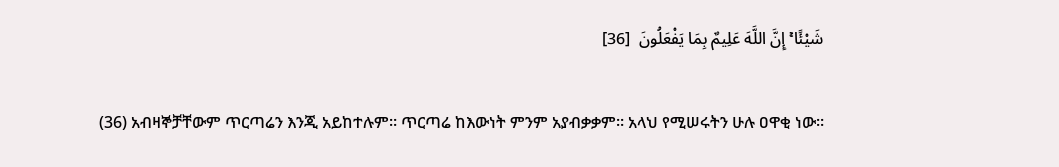شَيْئًا ۚ إِنَّ اللَّهَ عَلِيمٌ بِمَا يَفْعَلُونَ  [36]

(36) አብዛኞቻቸውም ጥርጣሬን እንጂ አይከተሉም። ጥርጣሬ ከእውነት ምንም አያብቃቃም። አላህ የሚሠሩትን ሁሉ ዐዋቂ ነው።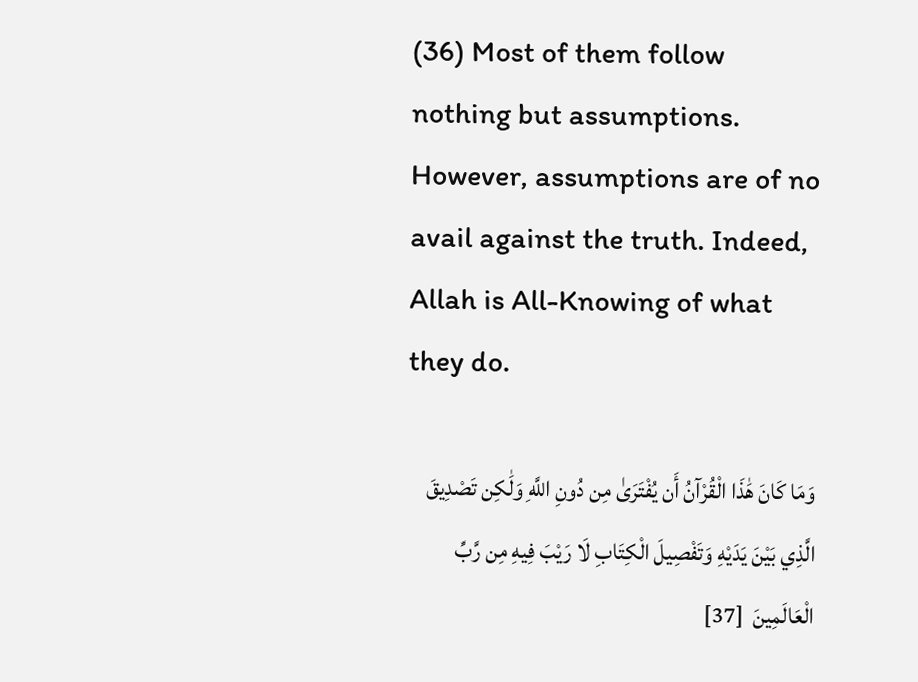(36) Most of them follow nothing but assumptions. However, assumptions are of no avail against the truth. Indeed, Allah is All-Knowing of what they do.

وَمَا كَانَ هَٰذَا الْقُرْآنُ أَن يُفْتَرَىٰ مِن دُونِ اللَّهِ وَلَٰكِن تَصْدِيقَ الَّذِي بَيْنَ يَدَيْهِ وَتَفْصِيلَ الْكِتَابِ لَا رَيْبَ فِيهِ مِن رَّبِّ الْعَالَمِينَ  [37]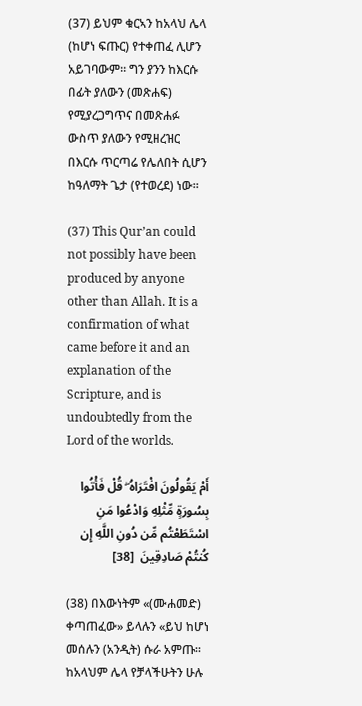(37) ይህም ቁርኣን ከአላህ ሌላ (ከሆነ ፍጡር) የተቀጠፈ ሊሆን አይገባውም። ግን ያንን ከእርሱ በፊት ያለውን (መጽሐፍ) የሚያረጋግጥና በመጽሐፉ ውስጥ ያለውን የሚዘረዝር በእርሱ ጥርጣሬ የሌለበት ሲሆን ከዓለማት ጌታ (የተወረደ) ነው።

(37) This Qur’an could not possibly have been produced by anyone other than Allah. It is a confirmation of what came before it and an explanation of the Scripture, and is undoubtedly from the Lord of the worlds.

أَمْ يَقُولُونَ افْتَرَاهُ ۖ قُلْ فَأْتُوا بِسُورَةٍ مِّثْلِهِ وَادْعُوا مَنِ اسْتَطَعْتُم مِّن دُونِ اللَّهِ إِن كُنتُمْ صَادِقِينَ  [38]

(38) በእውነትም «(ሙሐመድ) ቀጣጠፈው» ይላሉን «ይህ ከሆነ መሰሉን (አንዲት) ሱራ አምጡ። ከአላህም ሌላ የቻላችሁትን ሁሉ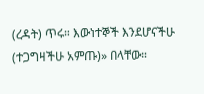(ረዳት) ጥሩ። እውነተኞች እንደሆናችሁ (ተጋግዛችሁ አምጡ)» በላቸው።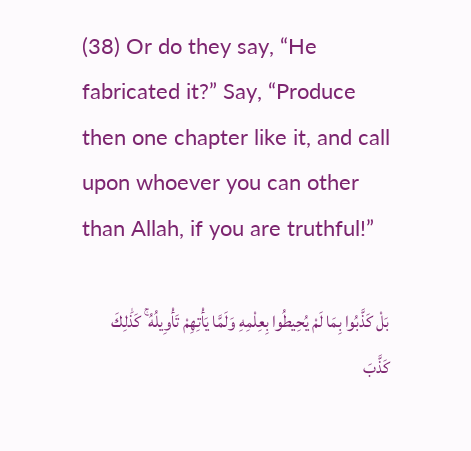(38) Or do they say, “He fabricated it?” Say, “Produce then one chapter like it, and call upon whoever you can other than Allah, if you are truthful!”

بَلْ كَذَّبُوا بِمَا لَمْ يُحِيطُوا بِعِلْمِهِ وَلَمَّا يَأْتِهِمْ تَأْوِيلُهُ ۚ كَذَٰلِكَ كَذَّبَ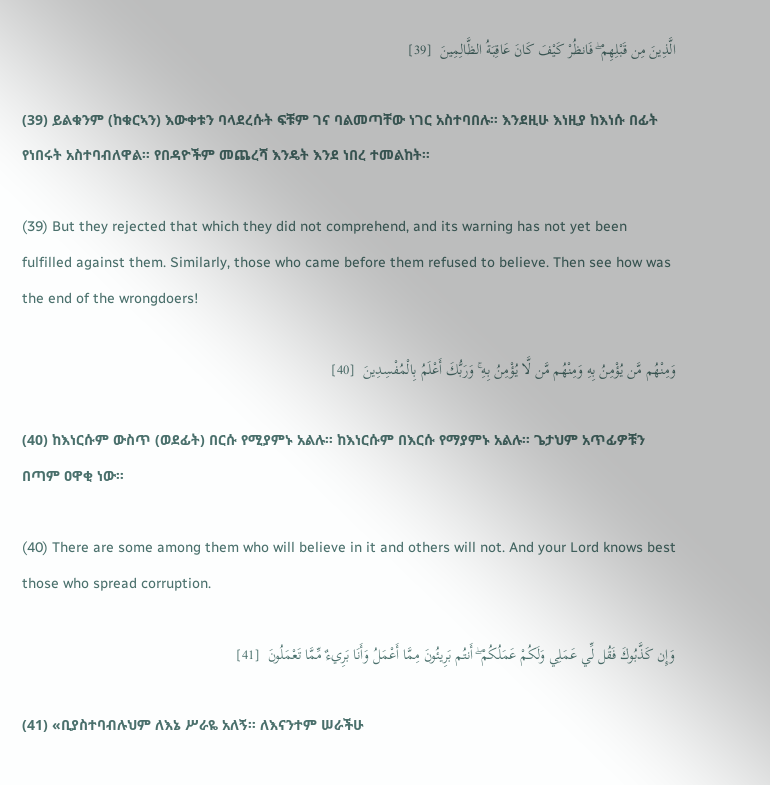الَّذِينَ مِن قَبْلِهِمْ ۖ فَانظُرْ كَيْفَ كَانَ عَاقِبَةُ الظَّالِمِينَ  [39]

(39) ይልቁንም (ከቁርኣን) እውቀቱን ባላደረሱት ፍቹም ገና ባልመጣቸው ነገር አስተባበሉ። እንደዚሁ እነዚያ ከእነሱ በፊት የነበሩት አስተባብለዋል። የበዳዮችም መጨረሻ እንዴት እንደ ነበረ ተመልከት።

(39) But they rejected that which they did not comprehend, and its warning has not yet been fulfilled against them. Similarly, those who came before them refused to believe. Then see how was the end of the wrongdoers!

وَمِنْهُم مَّن يُؤْمِنُ بِهِ وَمِنْهُم مَّن لَّا يُؤْمِنُ بِهِ ۚ وَرَبُّكَ أَعْلَمُ بِالْمُفْسِدِينَ  [40]

(40) ከእነርሱም ውስጥ (ወደፊት) በርሱ የሚያምኑ አልሉ። ከእነርሱም በእርሱ የማያምኑ አልሉ። ጌታህም አጥፊዎቹን በጣም ዐዋቂ ነው።

(40) There are some among them who will believe in it and others will not. And your Lord knows best those who spread corruption.

وَإِن كَذَّبُوكَ فَقُل لِّي عَمَلِي وَلَكُمْ عَمَلُكُمْ ۖ أَنتُم بَرِيئُونَ مِمَّا أَعْمَلُ وَأَنَا بَرِيءٌ مِّمَّا تَعْمَلُونَ  [41]

(41) «ቢያስተባብሉህም ለእኔ ሥራዬ አለኝ። ለእናንተም ሠራችሁ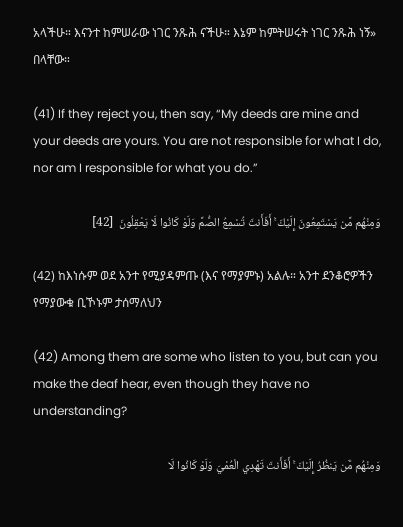አላችሁ። እናንተ ከምሠራው ነገር ንጹሕ ናችሁ። እኔም ከምትሠሩት ነገር ንጹሕ ነኝ» በላቸው።

(41) If they reject you, then say, “My deeds are mine and your deeds are yours. You are not responsible for what I do, nor am I responsible for what you do.”

وَمِنْهُم مَّن يَسْتَمِعُونَ إِلَيْكَ ۚ أَفَأَنتَ تُسْمِعُ الصُّمَّ وَلَوْ كَانُوا لَا يَعْقِلُونَ  [42]

(42) ከእነሱም ወደ አንተ የሚያዳምጡ (እና የማያምኑ) አልሉ። አንተ ደንቆሮዎችን የማያውቁ ቢኾኑም ታሰማለህን

(42) Among them are some who listen to you, but can you make the deaf hear, even though they have no understanding?

وَمِنْهُم مَّن يَنظُرُ إِلَيْكَ ۚ أَفَأَنتَ تَهْدِي الْعُمْيَ وَلَوْ كَانُوا لَا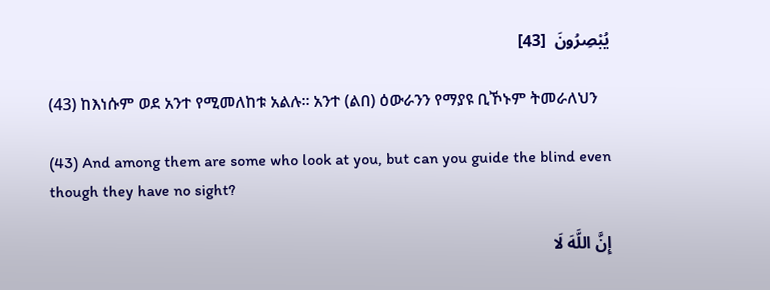يُبْصِرُونَ  [43]

(43) ከእነሱም ወደ አንተ የሚመለከቱ አልሉ። አንተ (ልበ) ዕውራንን የማያዩ ቢኾኑም ትመራለህን

(43) And among them are some who look at you, but can you guide the blind even though they have no sight?

إِنَّ اللَّهَ لَا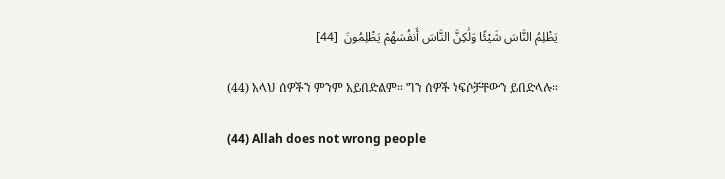يَظْلِمُ النَّاسَ شَيْئًا وَلَٰكِنَّ النَّاسَ أَنفُسَهُمْ يَظْلِمُونَ  [44]

(44) አላህ ሰዎችን ምንም አይበድልም። ግን ሰዎች ነፍሶቻቸውን ይበድላሉ።

(44) Allah does not wrong people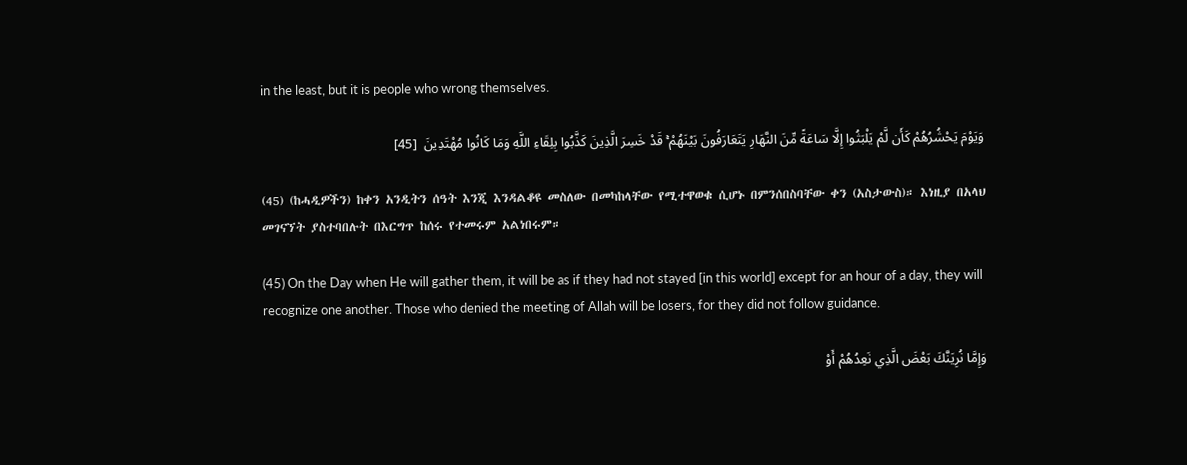in the least, but it is people who wrong themselves.

وَيَوْمَ يَحْشُرُهُمْ كَأَن لَّمْ يَلْبَثُوا إِلَّا سَاعَةً مِّنَ النَّهَارِ يَتَعَارَفُونَ بَيْنَهُمْ ۚ قَدْ خَسِرَ الَّذِينَ كَذَّبُوا بِلِقَاءِ اللَّهِ وَمَا كَانُوا مُهْتَدِينَ  [45]

(45) (ከሓዲዎችን) ከቀን አንዲትን ሰዓት እንጂ እንዳልቆዩ መስለው በመካከላቸው የሚተዋወቁ ሲሆኑ በምንሰበስባቸው ቀን (አስታውስ)። እነዚያ በአላህ መገናኘት ያስተባበሉት በእርግጥ ከሰሩ የተመሩም አልነበሩም።

(45) On the Day when He will gather them, it will be as if they had not stayed [in this world] except for an hour of a day, they will recognize one another. Those who denied the meeting of Allah will be losers, for they did not follow guidance.

وَإِمَّا نُرِيَنَّكَ بَعْضَ الَّذِي نَعِدُهُمْ أَوْ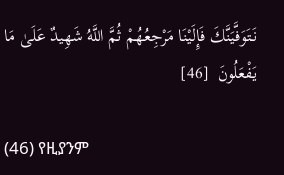نَتَوَفَّيَنَّكَ فَإِلَيْنَا مَرْجِعُهُمْ ثُمَّ اللَّهُ شَهِيدٌ عَلَىٰ مَا يَفْعَلُونَ  [46]

(46) የዚያንም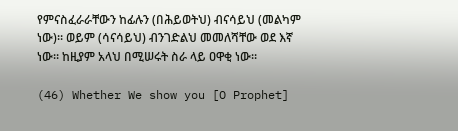የምናስፈራራቸውን ከፊሉን (በሕይወትህ) ብናሳይህ (መልካም ነው)። ወይም (ሳናሳይህ) ብንገድልህ መመለሻቸው ወደ እኛ ነው። ከዚያም አላህ በሚሠሩት ስራ ላይ ዐዋቂ ነው።

(46) Whether We show you [O Prophet]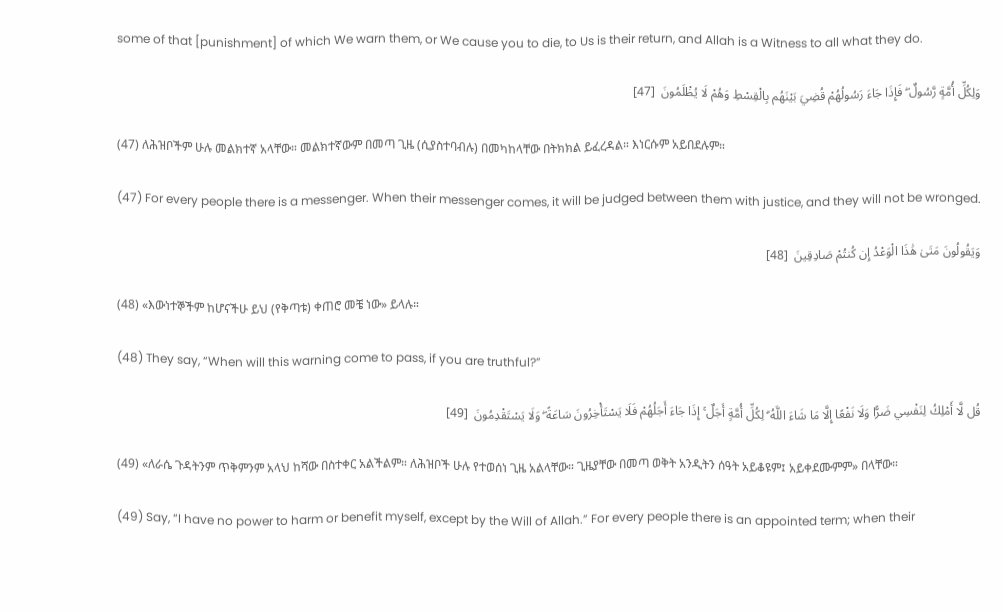some of that [punishment] of which We warn them, or We cause you to die, to Us is their return, and Allah is a Witness to all what they do.

وَلِكُلِّ أُمَّةٍ رَّسُولٌ ۖ فَإِذَا جَاءَ رَسُولُهُمْ قُضِيَ بَيْنَهُم بِالْقِسْطِ وَهُمْ لَا يُظْلَمُونَ  [47]

(47) ለሕዝቦችም ሁሉ መልክተኛ አላቸው። መልክተኛውም በመጣ ጊዜ (ሲያስተባብሉ) በመካከላቸው በትክክል ይፈረዳል። እነርሱም አይበደሉም።

(47) For every people there is a messenger. When their messenger comes, it will be judged between them with justice, and they will not be wronged.

وَيَقُولُونَ مَتَىٰ هَٰذَا الْوَعْدُ إِن كُنتُمْ صَادِقِينَ  [48]

(48) «እውነተኞችም ከሆናችሁ ይህ (የቅጣቱ) ቀጠሮ መቼ ነው» ይላሉ።

(48) They say, “When will this warning come to pass, if you are truthful?”

قُل لَّا أَمْلِكُ لِنَفْسِي ضَرًّا وَلَا نَفْعًا إِلَّا مَا شَاءَ اللَّهُ ۗ لِكُلِّ أُمَّةٍ أَجَلٌ ۚ إِذَا جَاءَ أَجَلُهُمْ فَلَا يَسْتَأْخِرُونَ سَاعَةً ۖ وَلَا يَسْتَقْدِمُونَ  [49]

(49) «ለራሴ ጉዳትንም ጥቅምንም አላህ ከሻው በስተቀር አልችልም። ለሕዝቦች ሁሉ የተወሰነ ጊዜ አልላቸው። ጊዜያቸው በመጣ ወቅት አንዲትን ሰዓት አይቆዩም፤ አይቀደሙምም» በላቸው።

(49) Say, “I have no power to harm or benefit myself, except by the Will of Allah.” For every people there is an appointed term; when their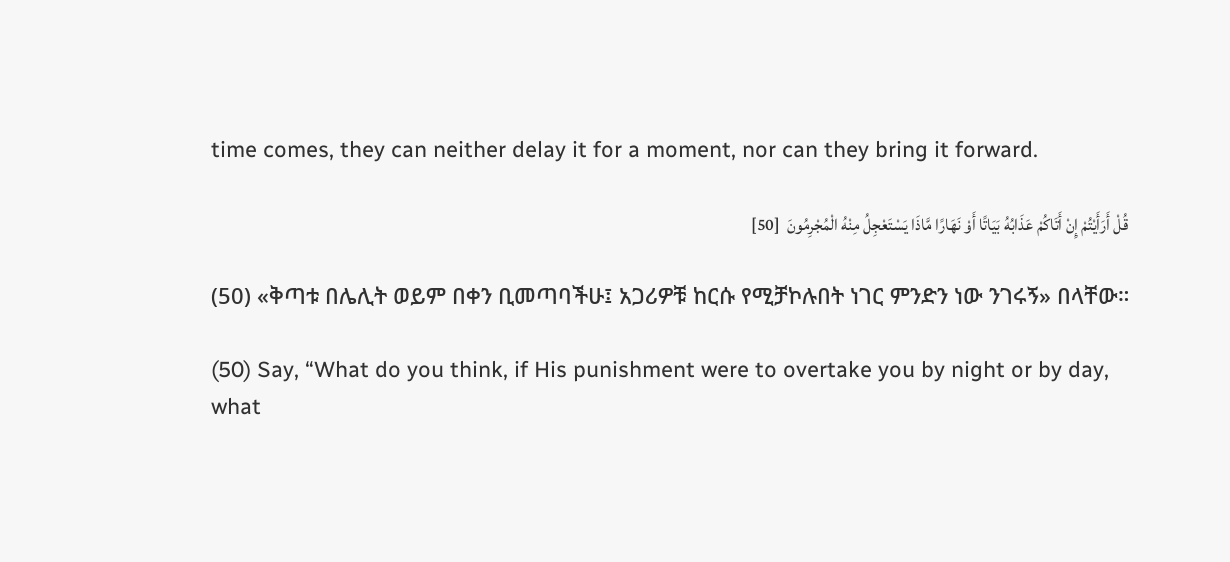time comes, they can neither delay it for a moment, nor can they bring it forward.

قُلْ أَرَأَيْتُمْ إِنْ أَتَاكُمْ عَذَابُهُ بَيَاتًا أَوْ نَهَارًا مَّاذَا يَسْتَعْجِلُ مِنْهُ الْمُجْرِمُونَ  [50]

(50) «ቅጣቱ በሌሊት ወይም በቀን ቢመጣባችሁ፤ አጋሪዎቹ ከርሱ የሚቻኮሉበት ነገር ምንድን ነው ንገሩኝ» በላቸው።

(50) Say, “What do you think, if His punishment were to overtake you by night or by day, what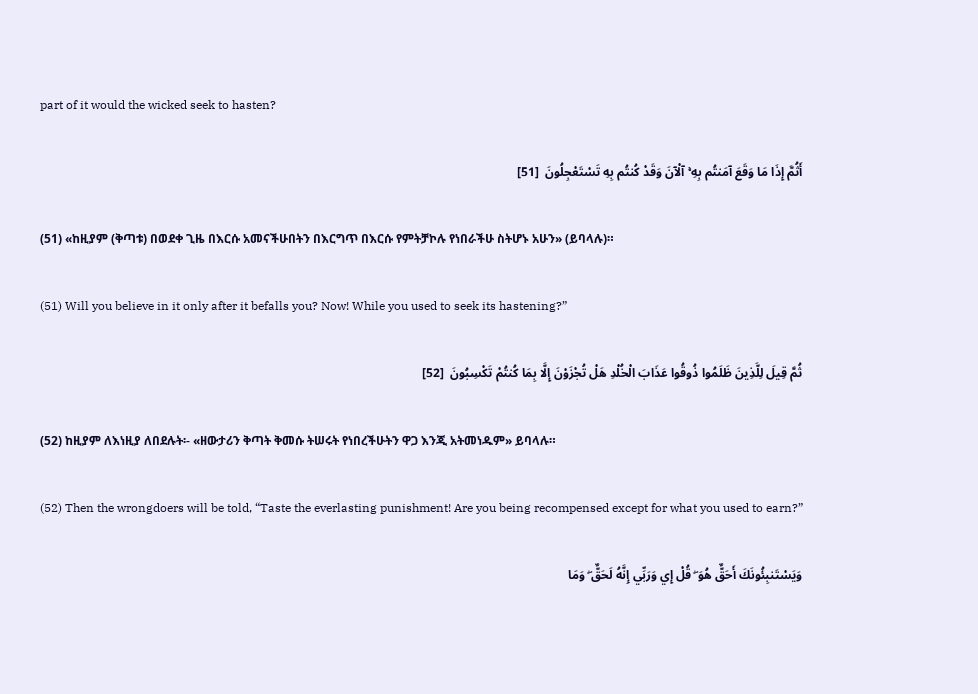part of it would the wicked seek to hasten?

أَثُمَّ إِذَا مَا وَقَعَ آمَنتُم بِهِ ۚ آلْآنَ وَقَدْ كُنتُم بِهِ تَسْتَعْجِلُونَ  [51]

(51) «ከዚያም (ቅጣቱ) በወደቀ ጊዜ በእርሱ አመናችሁበትን በእርግጥ በእርሱ የምትቻኮሉ የነበራችሁ ስትሆኑ አሁን» (ይባላሉ)።

(51) Will you believe in it only after it befalls you? Now! While you used to seek its hastening?”

ثُمَّ قِيلَ لِلَّذِينَ ظَلَمُوا ذُوقُوا عَذَابَ الْخُلْدِ هَلْ تُجْزَوْنَ إِلَّا بِمَا كُنتُمْ تَكْسِبُونَ  [52]

(52) ከዚያም ለእነዚያ ለበደሉት፡- «ዘውታሪን ቅጣት ቅመሱ ትሠሩት የነበረችሁትን ዋጋ እንጂ አትመነዱም» ይባላሉ።

(52) Then the wrongdoers will be told, “Taste the everlasting punishment! Are you being recompensed except for what you used to earn?”

وَيَسْتَنبِئُونَكَ أَحَقٌّ هُوَ ۖ قُلْ إِي وَرَبِّي إِنَّهُ لَحَقٌّ ۖ وَمَا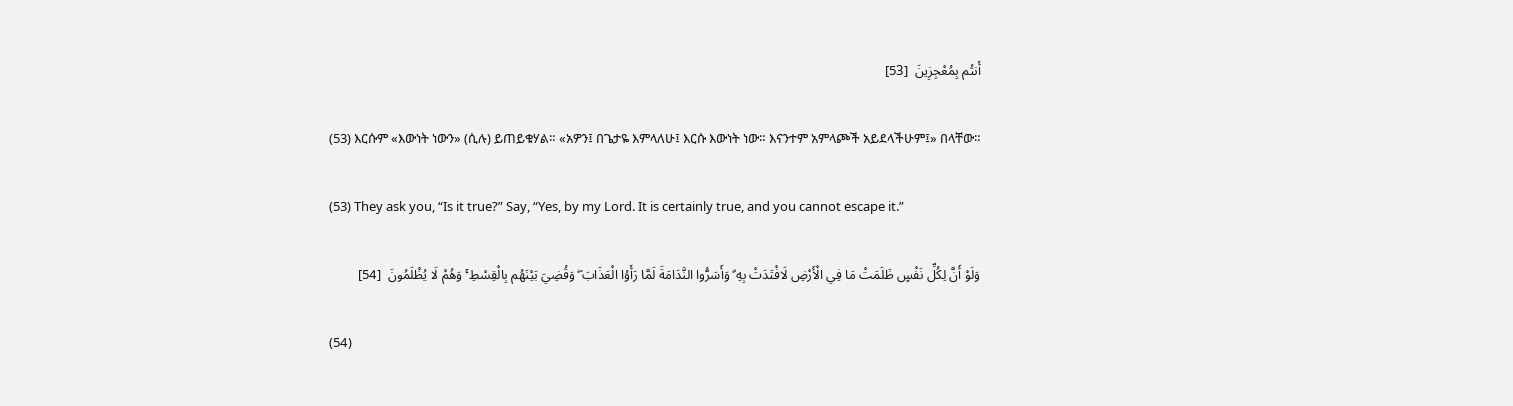أَنتُم بِمُعْجِزِينَ  [53]

(53) እርሱም «እውነት ነውን» (ሲሉ) ይጠይቁሃል። «አዎን፤ በጌታዬ እምላለሁ፤ እርሱ እውነት ነው። እናንተም አምላጮች አይደላችሁም፤» በላቸው።

(53) They ask you, “Is it true?” Say, “Yes, by my Lord. It is certainly true, and you cannot escape it.”

وَلَوْ أَنَّ لِكُلِّ نَفْسٍ ظَلَمَتْ مَا فِي الْأَرْضِ لَافْتَدَتْ بِهِ ۗ وَأَسَرُّوا النَّدَامَةَ لَمَّا رَأَوُا الْعَذَابَ ۖ وَقُضِيَ بَيْنَهُم بِالْقِسْطِ ۚ وَهُمْ لَا يُظْلَمُونَ  [54]

(54)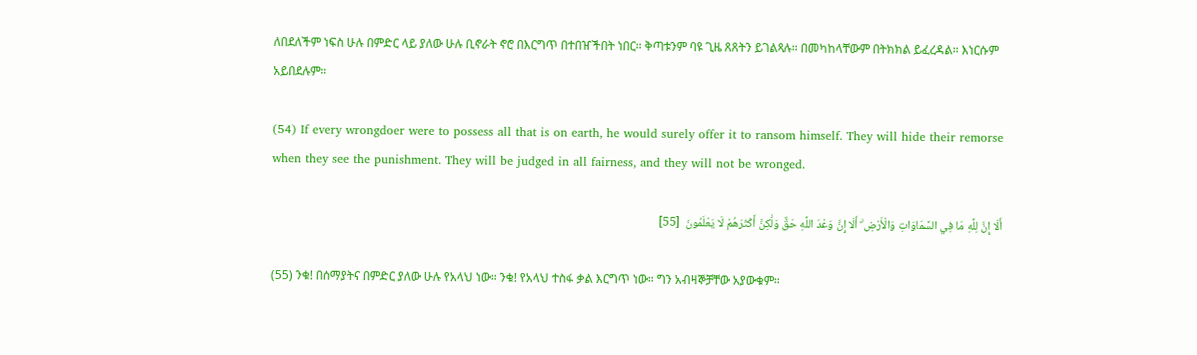ለበደለችም ነፍስ ሁሉ በምድር ላይ ያለው ሁሉ ቢኖራት ኖሮ በእርግጥ በተበዠችበት ነበር። ቅጣቱንም ባዩ ጊዜ ጸጸትን ይገልጻሉ። በመካከላቸውም በትክክል ይፈረዳል። እነርሱም አይበደሉም።

(54) If every wrongdoer were to possess all that is on earth, he would surely offer it to ransom himself. They will hide their remorse when they see the punishment. They will be judged in all fairness, and they will not be wronged.

أَلَا إِنَّ لِلَّهِ مَا فِي السَّمَاوَاتِ وَالْأَرْضِ ۗ أَلَا إِنَّ وَعْدَ اللَّهِ حَقٌّ وَلَٰكِنَّ أَكْثَرَهُمْ لَا يَعْلَمُونَ  [55]

(55) ንቁ! በሰማያትና በምድር ያለው ሁሉ የአላህ ነው። ንቁ! የአላህ ተስፋ ቃል እርግጥ ነው። ግን አብዛኞቻቸው አያውቁም።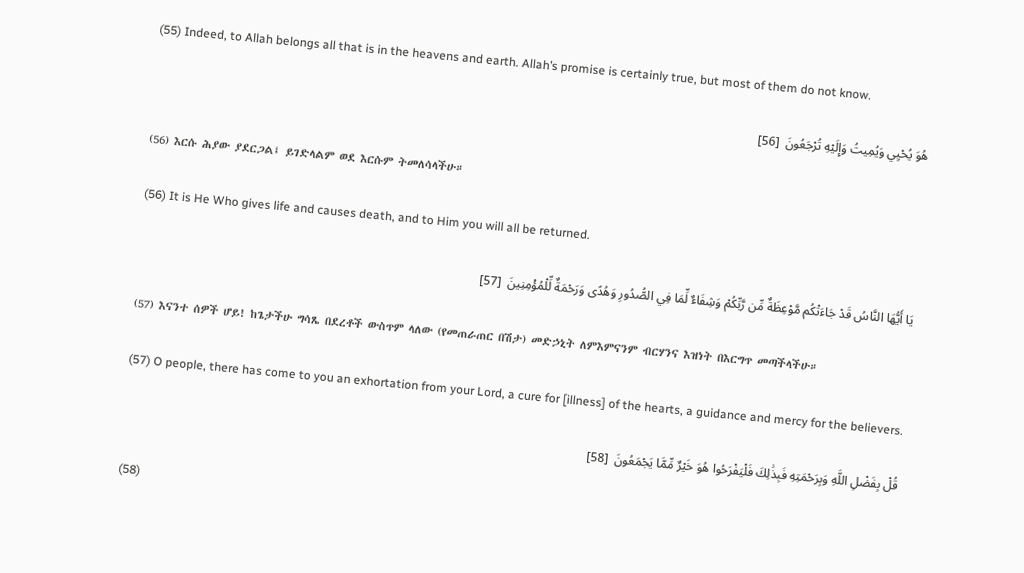(55) Indeed, to Allah belongs all that is in the heavens and earth. Allah’s promise is certainly true, but most of them do not know.

هُوَ يُحْيِي وَيُمِيتُ وَإِلَيْهِ تُرْجَعُونَ  [56]

(56) እርሱ ሕያው ያደርጋል፤ ይገድላልም ወደ እርሱም ትመለሳላችሁ።

(56) It is He Who gives life and causes death, and to Him you will all be returned.

يَا أَيُّهَا النَّاسُ قَدْ جَاءَتْكُم مَّوْعِظَةٌ مِّن رَّبِّكُمْ وَشِفَاءٌ لِّمَا فِي الصُّدُورِ وَهُدًى وَرَحْمَةٌ لِّلْمُؤْمِنِينَ  [57]

(57) እናንተ ሰዎች ሆይ! ከጌታችሁ ግሳጼ በደረቶች ውስጥም ላለው (የመጠራጠር በሽታ) መድኃኒት ለምእምናንም ብርሃንና እዝነት በእርግጥ መጣችላችሁ።

(57) O people, there has come to you an exhortation from your Lord, a cure for [illness] of the hearts, a guidance and mercy for the believers.

قُلْ بِفَضْلِ اللَّهِ وَبِرَحْمَتِهِ فَبِذَٰلِكَ فَلْيَفْرَحُوا هُوَ خَيْرٌ مِّمَّا يَجْمَعُونَ  [58]

(58)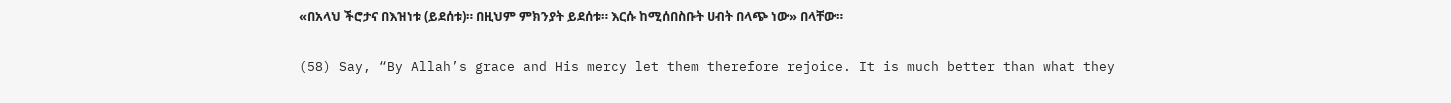«በአላህ ችሮታና በእዝነቱ (ይደሰቱ)። በዚህም ምክንያት ይደሰቱ። እርሱ ከሚሰበስቡት ሀብት በላጭ ነው» በላቸው።

(58) Say, “By Allah’s grace and His mercy let them therefore rejoice. It is much better than what they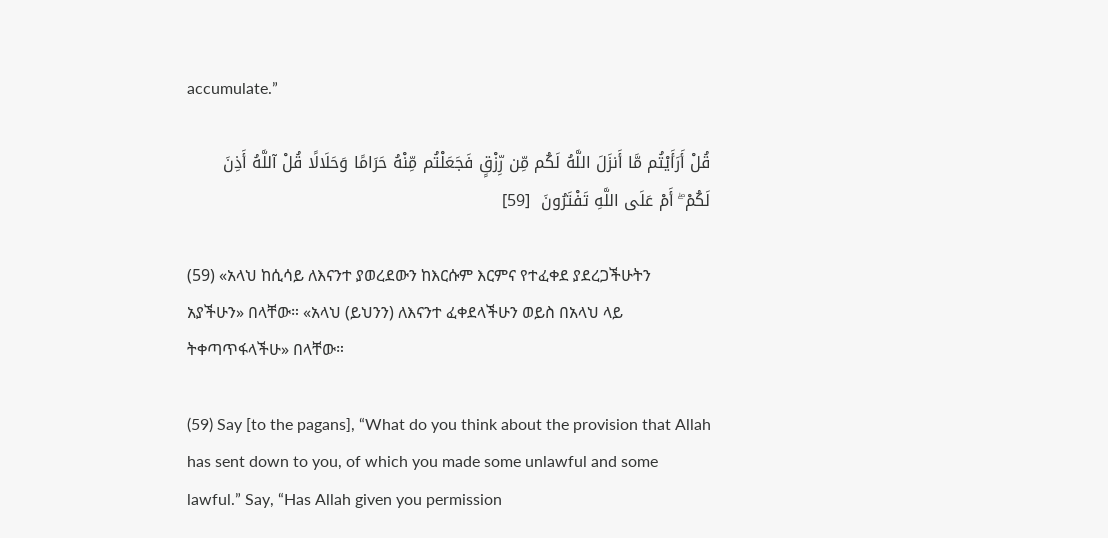accumulate.”

قُلْ أَرَأَيْتُم مَّا أَنزَلَ اللَّهُ لَكُم مِّن رِّزْقٍ فَجَعَلْتُم مِّنْهُ حَرَامًا وَحَلَالًا قُلْ آللَّهُ أَذِنَ لَكُمْ ۖ أَمْ عَلَى اللَّهِ تَفْتَرُونَ  [59]

(59) «አላህ ከሲሳይ ለእናንተ ያወረደውን ከእርሱም እርምና የተፈቀደ ያደረጋችሁትን አያችሁን» በላቸው። «አላህ (ይህንን) ለእናንተ ፈቀደላችሁን ወይስ በአላህ ላይ ትቀጣጥፋላችሁ» በላቸው።

(59) Say [to the pagans], “What do you think about the provision that Allah has sent down to you, of which you made some unlawful and some lawful.” Say, “Has Allah given you permission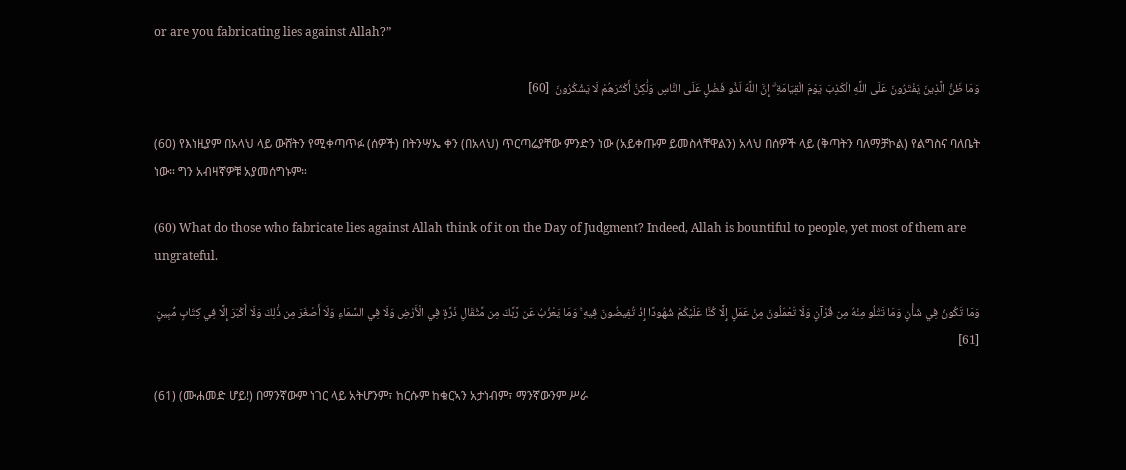or are you fabricating lies against Allah?”

وَمَا ظَنُّ الَّذِينَ يَفْتَرُونَ عَلَى اللَّهِ الْكَذِبَ يَوْمَ الْقِيَامَةِ ۗ إِنَّ اللَّهَ لَذُو فَضْلٍ عَلَى النَّاسِ وَلَٰكِنَّ أَكْثَرَهُمْ لَا يَشْكُرُونَ  [60]

(60) የእነዚያም በአላህ ላይ ውሸትን የሚቀጣጥፉ (ሰዎች) በትንሣኤ ቀን (በአላህ) ጥርጣሬያቸው ምንድን ነው (አይቀጡም ይመስላቸዋልን) አላህ በሰዎች ላይ (ቅጣትን ባለማቻኮል) የልግስና ባለቤት ነው። ግን አብዛኛዎቹ አያመሰግኑም።

(60) What do those who fabricate lies against Allah think of it on the Day of Judgment? Indeed, Allah is bountiful to people, yet most of them are ungrateful.

وَمَا تَكُونُ فِي شَأْنٍ وَمَا تَتْلُو مِنْهُ مِن قُرْآنٍ وَلَا تَعْمَلُونَ مِنْ عَمَلٍ إِلَّا كُنَّا عَلَيْكُمْ شُهُودًا إِذْ تُفِيضُونَ فِيهِ ۚ وَمَا يَعْزُبُ عَن رَّبِّكَ مِن مِّثْقَالِ ذَرَّةٍ فِي الْأَرْضِ وَلَا فِي السَّمَاءِ وَلَا أَصْغَرَ مِن ذَٰلِكَ وَلَا أَكْبَرَ إِلَّا فِي كِتَابٍ مُّبِينٍ  [61]

(61) (ሙሐመድ ሆይ!) በማንኛውም ነገር ላይ አትሆንም፣ ከርሱም ከቁርኣን አታነብም፣ ማንኛውንም ሥራ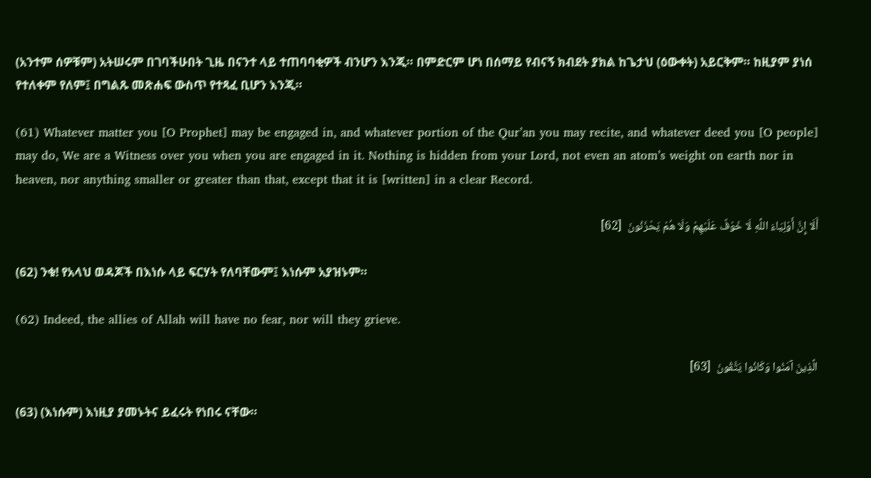(አንተም ሰዎቹም) አትሠሩም በገባችሁበት ጊዜ በናንተ ላይ ተጠባባቂዎች ብንሆን እንጂ። በምድርም ሆነ በሰማይ የብናኝ ክብደት ያክል ከጌታህ (ዕውቀት) አይርቅም። ከዚያም ያነሰ የተለቀም የለም፤ በግልጹ መጽሐፍ ውስጥ የተጻፈ ቢሆን እንጂ።

(61) Whatever matter you [O Prophet] may be engaged in, and whatever portion of the Qur’an you may recite, and whatever deed you [O people] may do, We are a Witness over you when you are engaged in it. Nothing is hidden from your Lord, not even an atom’s weight on earth nor in heaven, nor anything smaller or greater than that, except that it is [written] in a clear Record.

أَلَا إِنَّ أَوْلِيَاءَ اللَّهِ لَا خَوْفٌ عَلَيْهِمْ وَلَا هُمْ يَحْزَنُونَ  [62]

(62) ንቁ! የአላህ ወዳጆች በእነሱ ላይ ፍርሃት የለባቸውም፤ እነሱም አያዝኑም።

(62) Indeed, the allies of Allah will have no fear, nor will they grieve.

الَّذِينَ آمَنُوا وَكَانُوا يَتَّقُونَ  [63]

(63) (እነሱም) እነዚያ ያመኑትና ይፈሩት የነበሩ ናቸው።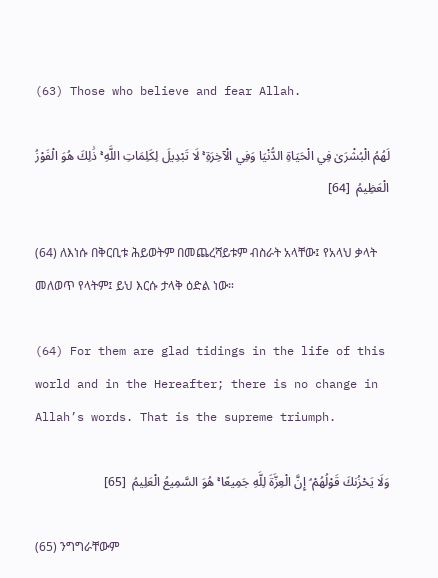(63) Those who believe and fear Allah.

لَهُمُ الْبُشْرَىٰ فِي الْحَيَاةِ الدُّنْيَا وَفِي الْآخِرَةِ ۚ لَا تَبْدِيلَ لِكَلِمَاتِ اللَّهِ ۚ ذَٰلِكَ هُوَ الْفَوْزُ الْعَظِيمُ  [64]

(64) ለእነሱ በቅርቢቱ ሕይወትም በመጨረሻይቱም ብስራት አላቸው፤ የአላህ ቃላት መለወጥ የላትም፤ ይህ እርሱ ታላቅ ዕድል ነው።

(64) For them are glad tidings in the life of this world and in the Hereafter; there is no change in Allah’s words. That is the supreme triumph.

وَلَا يَحْزُنكَ قَوْلُهُمْ ۘ إِنَّ الْعِزَّةَ لِلَّهِ جَمِيعًا ۚ هُوَ السَّمِيعُ الْعَلِيمُ  [65]

(65) ንግግራቸውም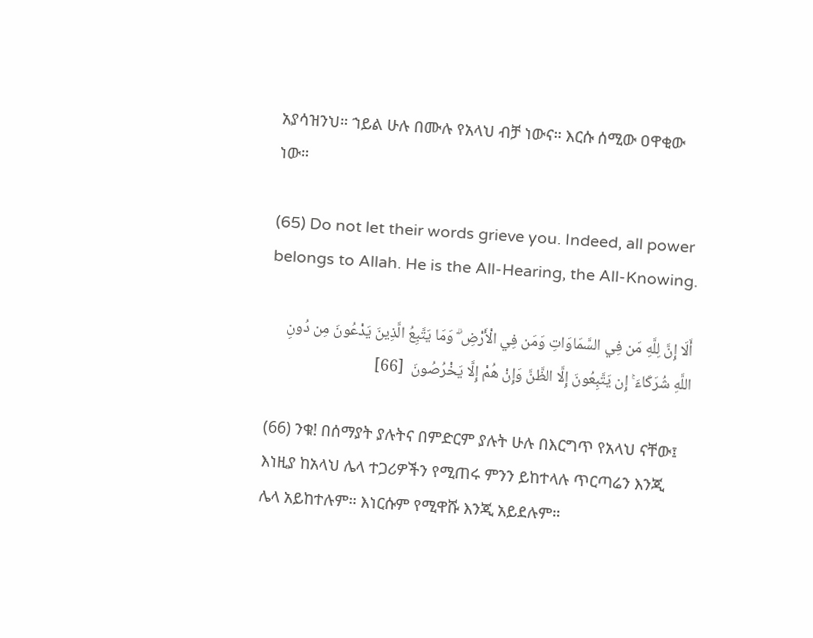አያሳዝንህ። ኀይል ሁሉ በሙሉ የአላህ ብቻ ነውና። እርሱ ሰሚው ዐዋቂው ነው።

(65) Do not let their words grieve you. Indeed, all power belongs to Allah. He is the All-Hearing, the All-Knowing.

أَلَا إِنَّ لِلَّهِ مَن فِي السَّمَاوَاتِ وَمَن فِي الْأَرْضِ ۗ وَمَا يَتَّبِعُ الَّذِينَ يَدْعُونَ مِن دُونِ اللَّهِ شُرَكَاءَ ۚ إِن يَتَّبِعُونَ إِلَّا الظَّنَّ وَإِنْ هُمْ إِلَّا يَخْرُصُونَ  [66]

(66) ንቁ! በሰማያት ያሉትና በምድርም ያሉት ሁሉ በእርግጥ የአላህ ናቸው፤ እነዚያ ከአላህ ሌላ ተጋሪዎችን የሚጠሩ ምንን ይከተላሉ ጥርጣሬን እንጂ ሌላ አይከተሉም። እነርሱም የሚዋሹ እንጂ አይደሉም።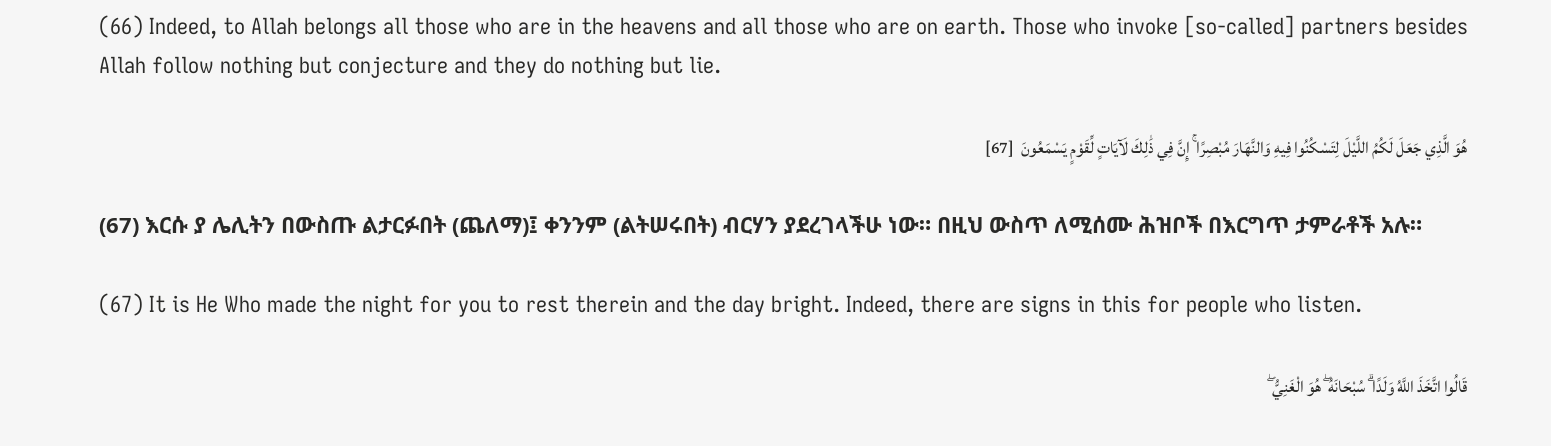(66) Indeed, to Allah belongs all those who are in the heavens and all those who are on earth. Those who invoke [so-called] partners besides Allah follow nothing but conjecture and they do nothing but lie.

هُوَ الَّذِي جَعَلَ لَكُمُ اللَّيْلَ لِتَسْكُنُوا فِيهِ وَالنَّهَارَ مُبْصِرًا ۚ إِنَّ فِي ذَٰلِكَ لَآيَاتٍ لِّقَوْمٍ يَسْمَعُونَ  [67]

(67) እርሱ ያ ሌሊትን በውስጡ ልታርፉበት (ጨለማ)፤ ቀንንም (ልትሠሩበት) ብርሃን ያደረገላችሁ ነው። በዚህ ውስጥ ለሚሰሙ ሕዝቦች በእርግጥ ታምራቶች አሉ።

(67) It is He Who made the night for you to rest therein and the day bright. Indeed, there are signs in this for people who listen.

قَالُوا اتَّخَذَ اللَّهُ وَلَدًا ۗ سُبْحَانَهُ ۖ هُوَ الْغَنِيُّ ۖ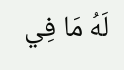لَهُ مَا فِي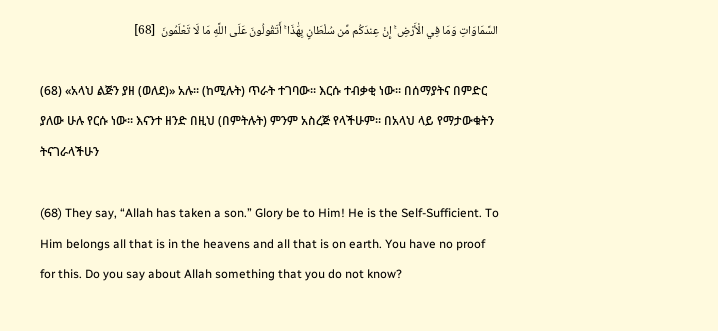السَّمَاوَاتِ وَمَا فِي الْأَرْضِ ۚ إِنْ عِندَكُم مِّن سُلْطَانٍ بِهَٰذَا ۚ أَتَقُولُونَ عَلَى اللَّهِ مَا لَا تَعْلَمُونَ  [68]

(68) «አላህ ልጅን ያዘ (ወለደ)» አሉ። (ከሚሉት) ጥራት ተገባው። እርሱ ተብቃቂ ነው። በሰማያትና በምድር ያለው ሁሉ የርሱ ነው። እናንተ ዘንድ በዚህ (በምትሉት) ምንም አስረጅ የላችሁም። በአላህ ላይ የማታውቁትን ትናገራላችሁን

(68) They say, “Allah has taken a son.” Glory be to Him! He is the Self-Sufficient. To Him belongs all that is in the heavens and all that is on earth. You have no proof for this. Do you say about Allah something that you do not know?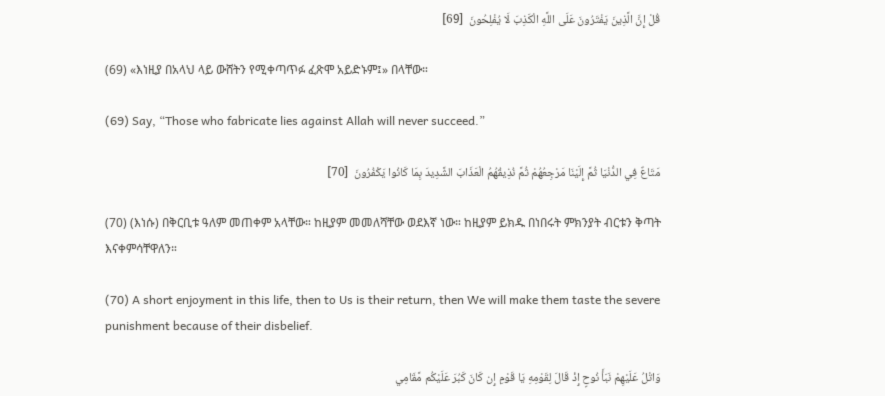قُلْ إِنَّ الَّذِينَ يَفْتَرُونَ عَلَى اللَّهِ الْكَذِبَ لَا يُفْلِحُونَ  [69]

(69) «እነዚያ በአላህ ላይ ውሸትን የሚቀጣጥፉ ፈጽሞ አይድኑም፤» በላቸው።

(69) Say, “Those who fabricate lies against Allah will never succeed.”

مَتَاعٌ فِي الدُّنْيَا ثُمَّ إِلَيْنَا مَرْجِعُهُمْ ثُمَّ نُذِيقُهُمُ الْعَذَابَ الشَّدِيدَ بِمَا كَانُوا يَكْفُرُونَ  [70]

(70) (እነሱ) በቅርቢቱ ዓለም መጠቀም አላቸው። ከዚያም መመለሻቸው ወደእኛ ነው። ከዚያም ይክዱ በነበሩት ምክንያት ብርቱን ቅጣት እናቀምሳቸዋለን።

(70) A short enjoyment in this life, then to Us is their return, then We will make them taste the severe punishment because of their disbelief.

وَاتْلُ عَلَيْهِمْ نَبَأَ نُوحٍ إِذْ قَالَ لِقَوْمِهِ يَا قَوْمِ إِن كَانَ كَبُرَ عَلَيْكُم مَّقَامِي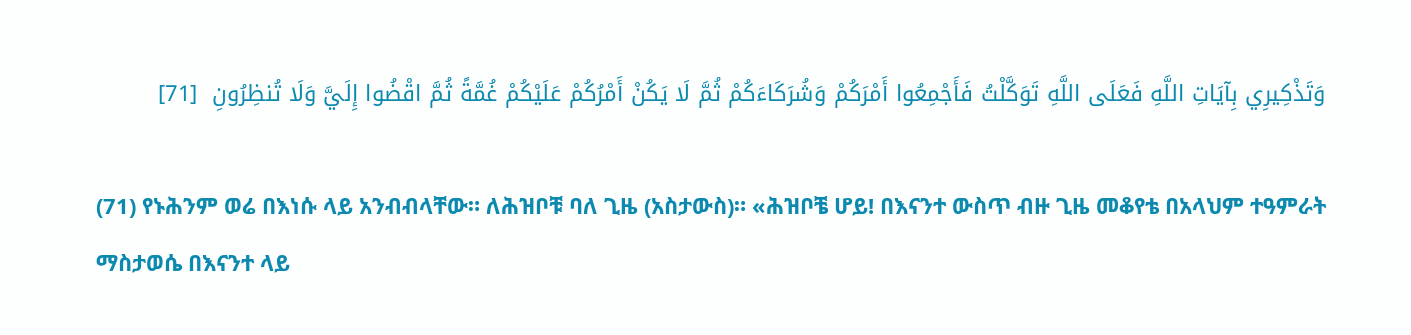وَتَذْكِيرِي بِآيَاتِ اللَّهِ فَعَلَى اللَّهِ تَوَكَّلْتُ فَأَجْمِعُوا أَمْرَكُمْ وَشُرَكَاءَكُمْ ثُمَّ لَا يَكُنْ أَمْرُكُمْ عَلَيْكُمْ غُمَّةً ثُمَّ اقْضُوا إِلَيَّ وَلَا تُنظِرُونِ  [71]

(71) የኑሕንም ወሬ በእነሱ ላይ አንብብላቸው። ለሕዝቦቹ ባለ ጊዜ (አስታውስ)። «ሕዝቦቼ ሆይ! በእናንተ ውስጥ ብዙ ጊዜ መቆየቴ በአላህም ተዓምራት ማስታወሴ በእናንተ ላይ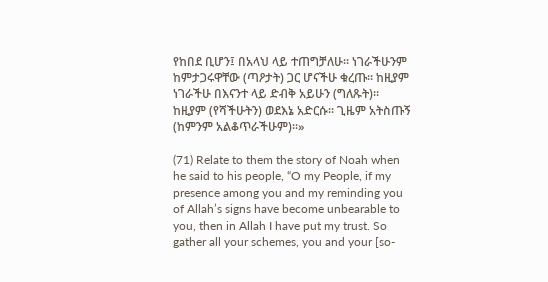የከበደ ቢሆን፤ በአላህ ላይ ተጠግቻለሁ። ነገራችሁንም ከምታጋሩዋቸው (ጣዖታት) ጋር ሆናችሁ ቁረጡ። ከዚያም ነገራችሁ በእናንተ ላይ ድብቅ አይሁን (ግለጹት)። ከዚያም (የሻችሁትን) ወደእኔ አድርሱ። ጊዜም አትስጡኝ (ከምንም አልቆጥራችሁም)።»

(71) Relate to them the story of Noah when he said to his people, “O my People, if my presence among you and my reminding you of Allah’s signs have become unbearable to you, then in Allah I have put my trust. So gather all your schemes, you and your [so-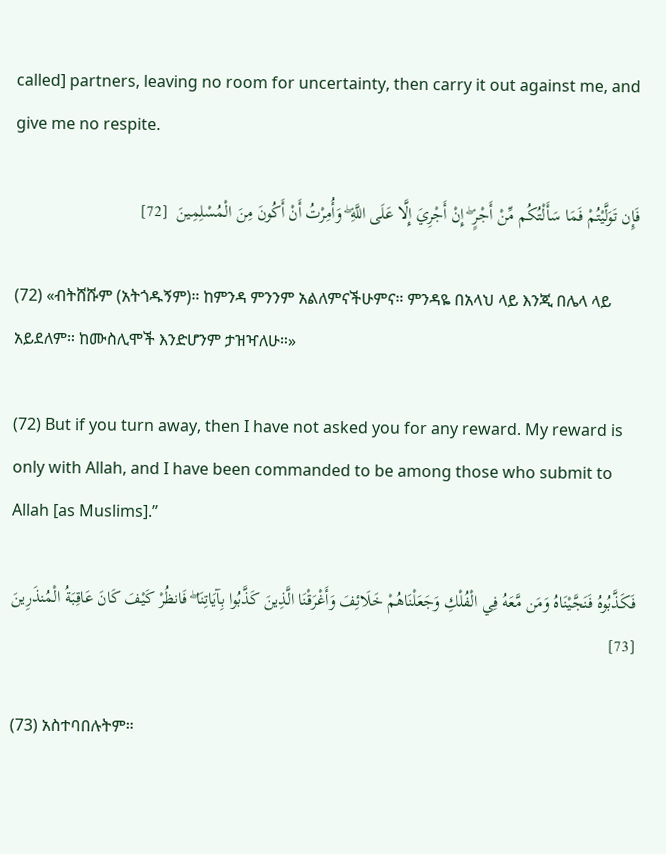called] partners, leaving no room for uncertainty, then carry it out against me, and give me no respite.

فَإِن تَوَلَّيْتُمْ فَمَا سَأَلْتُكُم مِّنْ أَجْرٍ ۖ إِنْ أَجْرِيَ إِلَّا عَلَى اللَّهِ ۖ وَأُمِرْتُ أَنْ أَكُونَ مِنَ الْمُسْلِمِينَ  [72]

(72) «ብትሸሹም (አትጎዱኝም)። ከምንዳ ምንንም አልለምናችሁምና። ምንዳዬ በአላህ ላይ እንጂ በሌላ ላይ አይደለም። ከሙስሊሞች እንድሆንም ታዝዣለሁ።»

(72) But if you turn away, then I have not asked you for any reward. My reward is only with Allah, and I have been commanded to be among those who submit to Allah [as Muslims].”

فَكَذَّبُوهُ فَنَجَّيْنَاهُ وَمَن مَّعَهُ فِي الْفُلْكِ وَجَعَلْنَاهُمْ خَلَائِفَ وَأَغْرَقْنَا الَّذِينَ كَذَّبُوا بِآيَاتِنَا ۖ فَانظُرْ كَيْفَ كَانَ عَاقِبَةُ الْمُنذَرِينَ  [73]

(73) አስተባበሉትም።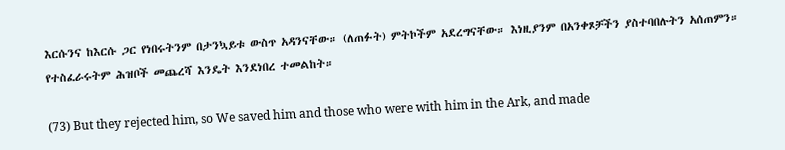እርሱንና ከእርሱ ጋር የነበሩትንም በታንኳይቱ ውስጥ አዳንናቸው። (ለጠፉት) ምትኮችም አደረግናቸው። እነዚያንም በአንቀጾቻችን ያስተባበሉትን አሰጠምን። የተስፈራሩትም ሕዝቦች መጨረሻ እንዴት እንደነበረ ተመልከት።

(73) But they rejected him, so We saved him and those who were with him in the Ark, and made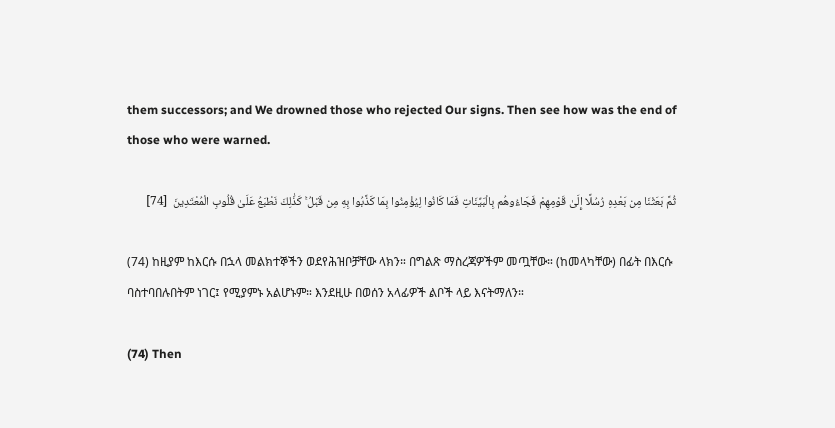them successors; and We drowned those who rejected Our signs. Then see how was the end of those who were warned.

ثُمَّ بَعَثْنَا مِن بَعْدِهِ رُسُلًا إِلَىٰ قَوْمِهِمْ فَجَاءُوهُم بِالْبَيِّنَاتِ فَمَا كَانُوا لِيُؤْمِنُوا بِمَا كَذَّبُوا بِهِ مِن قَبْلُ ۚ كَذَٰلِكَ نَطْبَعُ عَلَىٰ قُلُوبِ الْمُعْتَدِينَ  [74]

(74) ከዚያም ከእርሱ በኋላ መልክተኞችን ወደየሕዝቦቻቸው ላክን። በግልጽ ማስረጃዎችም መጧቸው። (ከመላካቸው) በፊት በእርሱ ባስተባበሉበትም ነገር፤ የሚያምኑ አልሆኑም። እንደዚሁ በወሰን አላፊዎች ልቦች ላይ እናትማለን።

(74) Then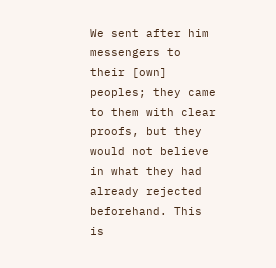We sent after him messengers to their [own] peoples; they came to them with clear proofs, but they would not believe in what they had already rejected beforehand. This is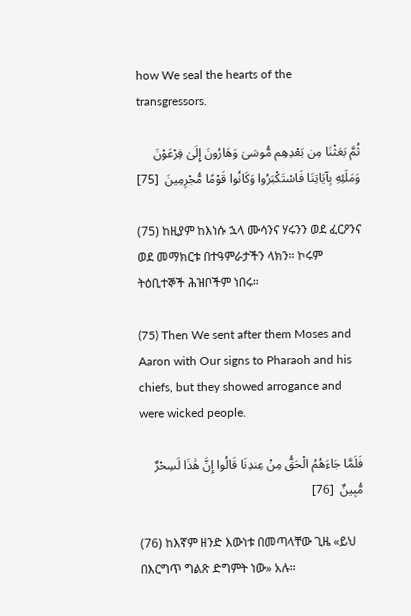how We seal the hearts of the transgressors.

ثُمَّ بَعَثْنَا مِن بَعْدِهِم مُّوسَىٰ وَهَارُونَ إِلَىٰ فِرْعَوْنَ وَمَلَئِهِ بِآيَاتِنَا فَاسْتَكْبَرُوا وَكَانُوا قَوْمًا مُّجْرِمِينَ  [75]

(75) ከዚያም ከእነሱ ኋላ ሙሳንና ሃሩንን ወደ ፈርዖንና ወደ መማክርቱ በተዓምራታችን ላክን። ኮሩም ትዕቢተኞች ሕዝቦችም ነበሩ።

(75) Then We sent after them Moses and Aaron with Our signs to Pharaoh and his chiefs, but they showed arrogance and were wicked people.

فَلَمَّا جَاءَهُمُ الْحَقُّ مِنْ عِندِنَا قَالُوا إِنَّ هَٰذَا لَسِحْرٌ مُّبِينٌ  [76]

(76) ከእኛም ዘንድ እውነቱ በመጣላቸው ጊዜ «ይህ በእርግጥ ግልጽ ድግምት ነው» አሉ።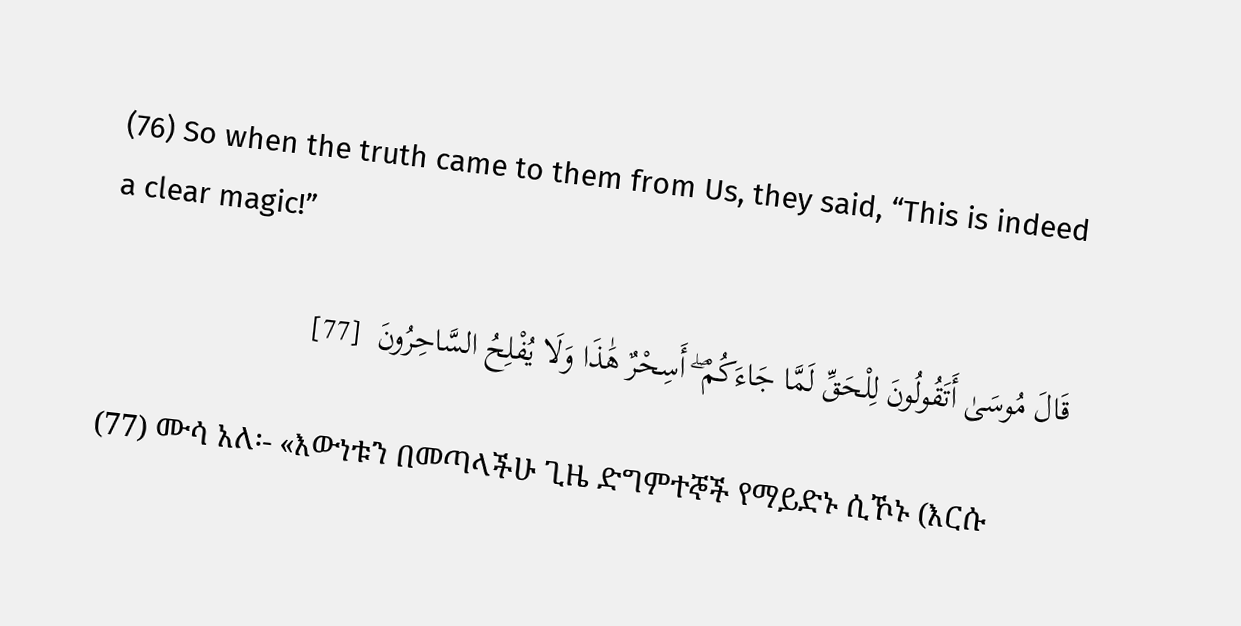(76) So when the truth came to them from Us, they said, “This is indeed a clear magic!”

قَالَ مُوسَىٰ أَتَقُولُونَ لِلْحَقِّ لَمَّا جَاءَكُمْ ۖ أَسِحْرٌ هَٰذَا وَلَا يُفْلِحُ السَّاحِرُونَ  [77]

(77) ሙሳ አለ፡- «እውነቱን በመጣላችሁ ጊዜ ድግምተኞች የማይድኑ ሲኾኑ (እርሱ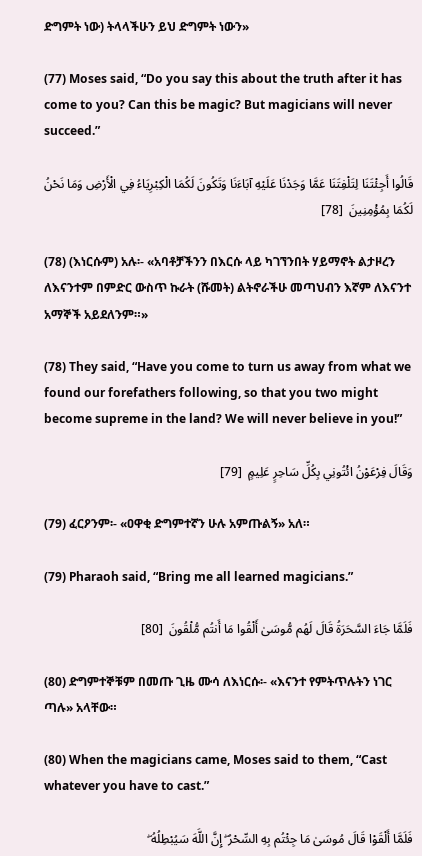ድግምት ነው) ትላላችሁን ይህ ድግምት ነውን»

(77) Moses said, “Do you say this about the truth after it has come to you? Can this be magic? But magicians will never succeed.”

قَالُوا أَجِئْتَنَا لِتَلْفِتَنَا عَمَّا وَجَدْنَا عَلَيْهِ آبَاءَنَا وَتَكُونَ لَكُمَا الْكِبْرِيَاءُ فِي الْأَرْضِ وَمَا نَحْنُ لَكُمَا بِمُؤْمِنِينَ  [78]

(78) (እነርሱም) አሉ፡- «አባቶቻችንን በእርሱ ላይ ካገኘንበት ሃይማኖት ልታዞረን ለእናንተም በምድር ውስጥ ኩራት (ሹመት) ልትኖራችሁ መጣህብን እኛም ለእናንተ አማኞች አይደለንም።»

(78) They said, “Have you come to turn us away from what we found our forefathers following, so that you two might become supreme in the land? We will never believe in you!”

وَقَالَ فِرْعَوْنُ ائْتُونِي بِكُلِّ سَاحِرٍ عَلِيمٍ  [79]

(79) ፈርዖንም፡- «ዐዋቂ ድግምተኛን ሁሉ አምጡልኝ» አለ።

(79) Pharaoh said, “Bring me all learned magicians.”

فَلَمَّا جَاءَ السَّحَرَةُ قَالَ لَهُم مُّوسَىٰ أَلْقُوا مَا أَنتُم مُّلْقُونَ  [80]

(80) ድግምተኞቹም በመጡ ጊዜ ሙሳ ለእነርሱ፡- «እናንተ የምትጥሉትን ነገር ጣሉ» አላቸው።

(80) When the magicians came, Moses said to them, “Cast whatever you have to cast.”

فَلَمَّا أَلْقَوْا قَالَ مُوسَىٰ مَا جِئْتُم بِهِ السِّحْرُ ۖ إِنَّ اللَّهَ سَيُبْطِلُهُ ۖ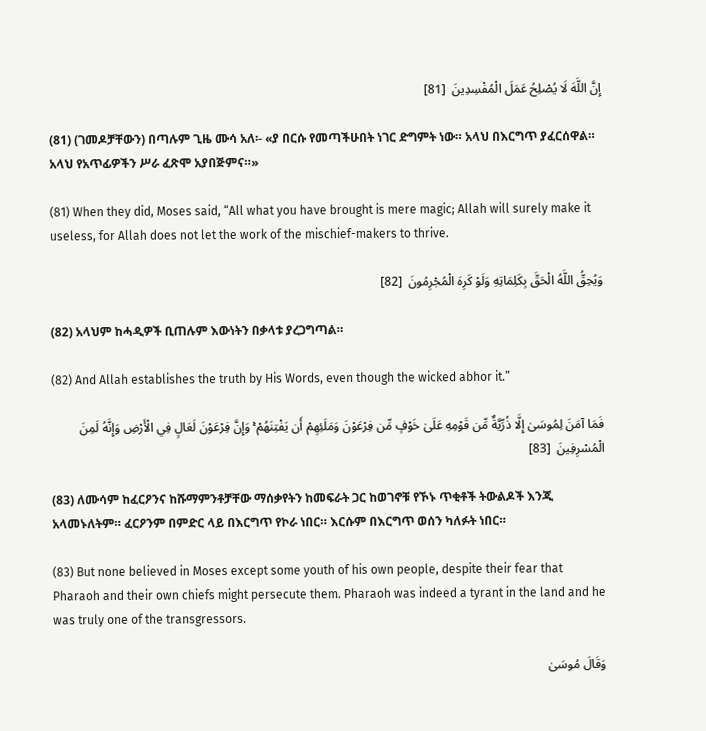إِنَّ اللَّهَ لَا يُصْلِحُ عَمَلَ الْمُفْسِدِينَ  [81]

(81) (ገመዶቻቸውን) በጣሉም ጊዜ ሙሳ አለ፡- «ያ በርሱ የመጣችሁበት ነገር ድግምት ነው። አላህ በእርግጥ ያፈርሰዋል። አላህ የአጥፊዎችን ሥራ ፈጽሞ አያበጅምና።»

(81) When they did, Moses said, “All what you have brought is mere magic; Allah will surely make it useless, for Allah does not let the work of the mischief-makers to thrive.

وَيُحِقُّ اللَّهُ الْحَقَّ بِكَلِمَاتِهِ وَلَوْ كَرِهَ الْمُجْرِمُونَ  [82]

(82) አላህም ከሓዲዎች ቢጠሉም እውነትን በቃላቱ ያረጋግጣል።

(82) And Allah establishes the truth by His Words, even though the wicked abhor it.”

فَمَا آمَنَ لِمُوسَىٰ إِلَّا ذُرِّيَّةٌ مِّن قَوْمِهِ عَلَىٰ خَوْفٍ مِّن فِرْعَوْنَ وَمَلَئِهِمْ أَن يَفْتِنَهُمْ ۚ وَإِنَّ فِرْعَوْنَ لَعَالٍ فِي الْأَرْضِ وَإِنَّهُ لَمِنَ الْمُسْرِفِينَ  [83]

(83) ለሙሳም ከፈርዖንና ከሹማምንቶቻቸው ማሰቃየትን ከመፍራት ጋር ከወገኖቹ የኾኑ ጥቂቶች ትውልዶች እንጂ አላመኑለትም። ፈርዖንም በምድር ላይ በእርግጥ የኮራ ነበር። እርሱም በእርግጥ ወሰን ካለፉት ነበር።

(83) But none believed in Moses except some youth of his own people, despite their fear that Pharaoh and their own chiefs might persecute them. Pharaoh was indeed a tyrant in the land and he was truly one of the transgressors.

وَقَالَ مُوسَىٰ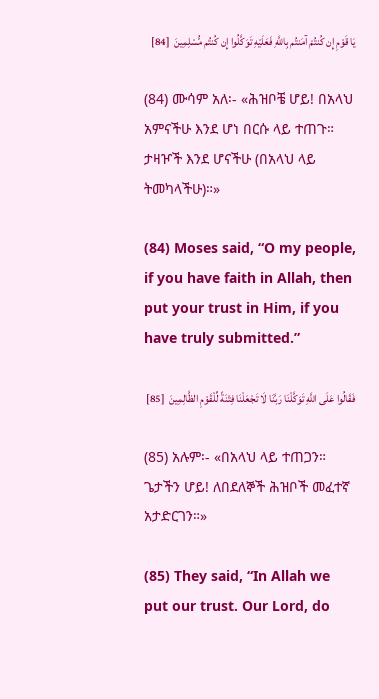يَا قَوْمِ إِن كُنتُمْ آمَنتُم بِاللَّهِ فَعَلَيْهِ تَوَكَّلُوا إِن كُنتُم مُّسْلِمِينَ  [84]

(84) ሙሳም አለ፡- «ሕዝቦቼ ሆይ! በአላህ አምናችሁ እንደ ሆነ በርሱ ላይ ተጠጉ። ታዛዦች እንደ ሆናችሁ (በአላህ ላይ ትመካላችሁ)።»

(84) Moses said, “O my people, if you have faith in Allah, then put your trust in Him, if you have truly submitted.”

فَقَالُوا عَلَى اللَّهِ تَوَكَّلْنَا رَبَّنَا لَا تَجْعَلْنَا فِتْنَةً لِّلْقَوْمِ الظَّالِمِينَ  [85]

(85) አሉም፡- «በአላህ ላይ ተጠጋን። ጌታችን ሆይ! ለበደለኞች ሕዝቦች መፈተኛ አታድርገን።»

(85) They said, “In Allah we put our trust. Our Lord, do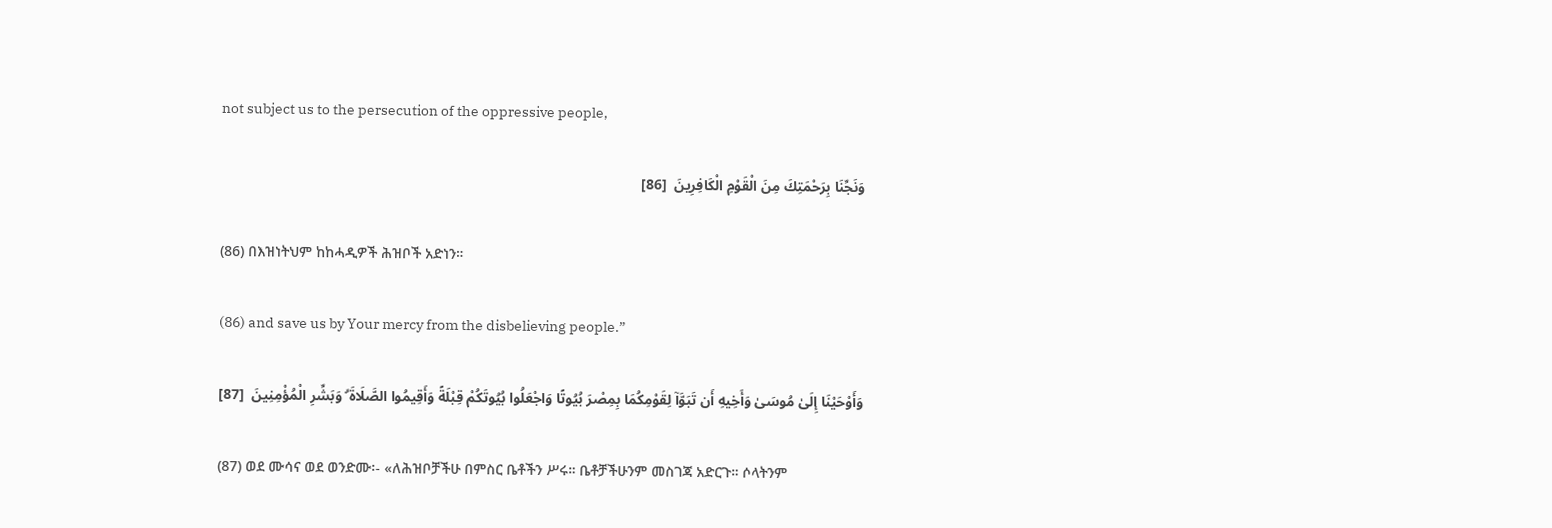not subject us to the persecution of the oppressive people,

وَنَجِّنَا بِرَحْمَتِكَ مِنَ الْقَوْمِ الْكَافِرِينَ  [86]

(86) በእዝነትህም ከከሓዲዎች ሕዝቦች አድነን።

(86) and save us by Your mercy from the disbelieving people.”

وَأَوْحَيْنَا إِلَىٰ مُوسَىٰ وَأَخِيهِ أَن تَبَوَّآ لِقَوْمِكُمَا بِمِصْرَ بُيُوتًا وَاجْعَلُوا بُيُوتَكُمْ قِبْلَةً وَأَقِيمُوا الصَّلَاةَ ۗ وَبَشِّرِ الْمُؤْمِنِينَ  [87]

(87) ወደ ሙሳና ወደ ወንድሙ፡- «ለሕዝቦቻችሁ በምስር ቤቶችን ሥሩ። ቤቶቻችሁንም መስገጃ አድርጉ። ሶላትንም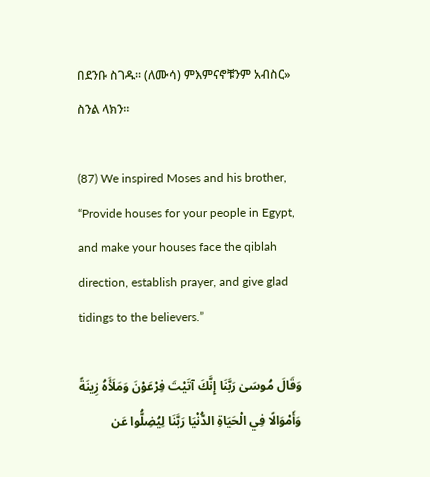በደንቡ ስገዱ። (ለሙሳ) ምእምናኖቹንም አብስር» ስንል ላክን።

(87) We inspired Moses and his brother, “Provide houses for your people in Egypt, and make your houses face the qiblah direction, establish prayer, and give glad tidings to the believers.”

وَقَالَ مُوسَىٰ رَبَّنَا إِنَّكَ آتَيْتَ فِرْعَوْنَ وَمَلَأَهُ زِينَةً وَأَمْوَالًا فِي الْحَيَاةِ الدُّنْيَا رَبَّنَا لِيُضِلُّوا عَن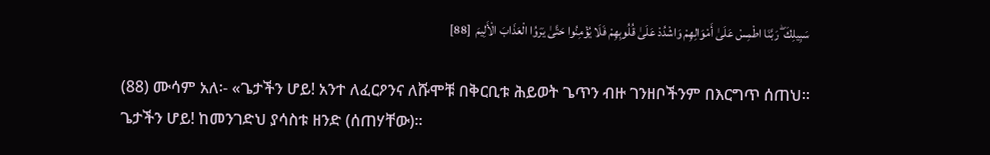سَبِيلِكَ ۖ رَبَّنَا اطْمِسْ عَلَىٰ أَمْوَالِهِمْ وَاشْدُدْ عَلَىٰ قُلُوبِهِمْ فَلَا يُؤْمِنُوا حَتَّىٰ يَرَوُا الْعَذَابَ الْأَلِيمَ  [88]

(88) ሙሳም አለ፡- «ጌታችን ሆይ! አንተ ለፈርዖንና ለሹሞቹ በቅርቢቱ ሕይወት ጌጥን ብዙ ገንዘቦችንም በእርግጥ ሰጠህ። ጌታችን ሆይ! ከመንገድህ ያሳስቱ ዘንድ (ሰጠሃቸው)።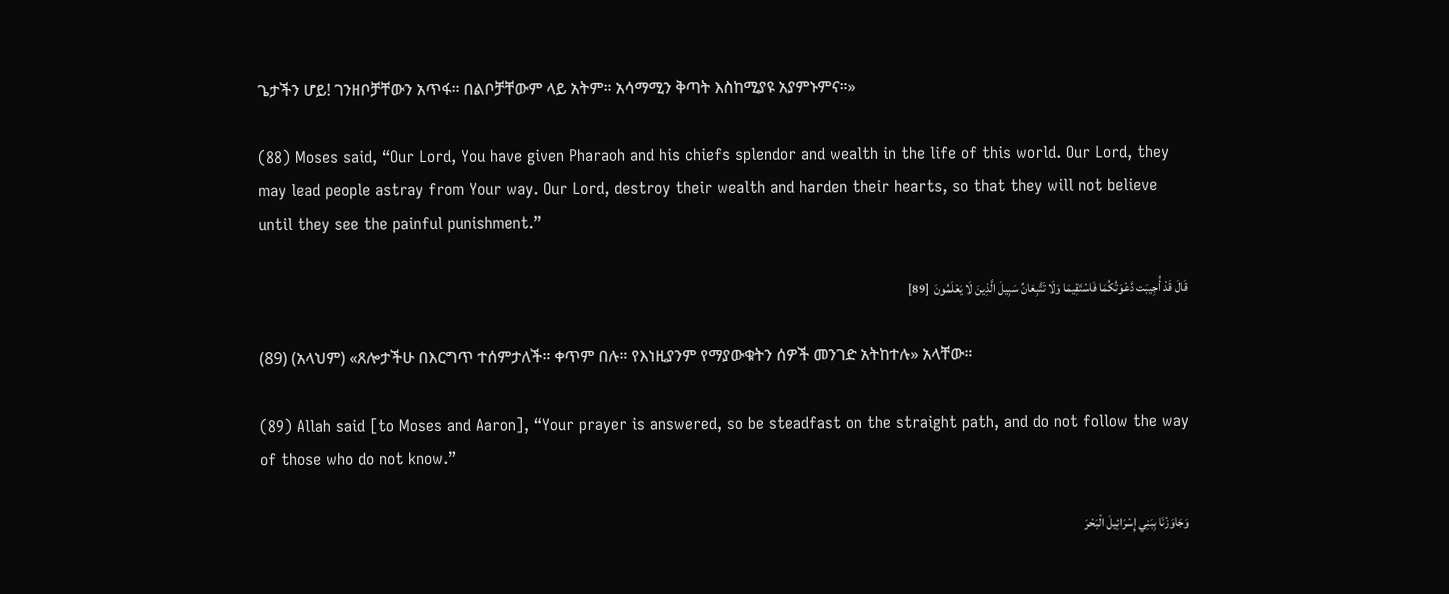ጌታችን ሆይ! ገንዘቦቻቸውን አጥፋ። በልቦቻቸውም ላይ አትም። አሳማሚን ቅጣት እስከሚያዩ አያምኑምና።»

(88) Moses said, “Our Lord, You have given Pharaoh and his chiefs splendor and wealth in the life of this world. Our Lord, they may lead people astray from Your way. Our Lord, destroy their wealth and harden their hearts, so that they will not believe until they see the painful punishment.”

قَالَ قَدْ أُجِيبَت دَّعْوَتُكُمَا فَاسْتَقِيمَا وَلَا تَتَّبِعَانِّ سَبِيلَ الَّذِينَ لَا يَعْلَمُونَ  [89]

(89) (አላህም) «ጸሎታችሁ በእርግጥ ተሰምታለች። ቀጥም በሉ። የእነዚያንም የማያውቁትን ሰዎች መንገድ አትከተሉ» አላቸው።

(89) Allah said [to Moses and Aaron], “Your prayer is answered, so be steadfast on the straight path, and do not follow the way of those who do not know.”

وَجَاوَزْنَا بِبَنِي إِسْرَائِيلَ الْبَحْرَ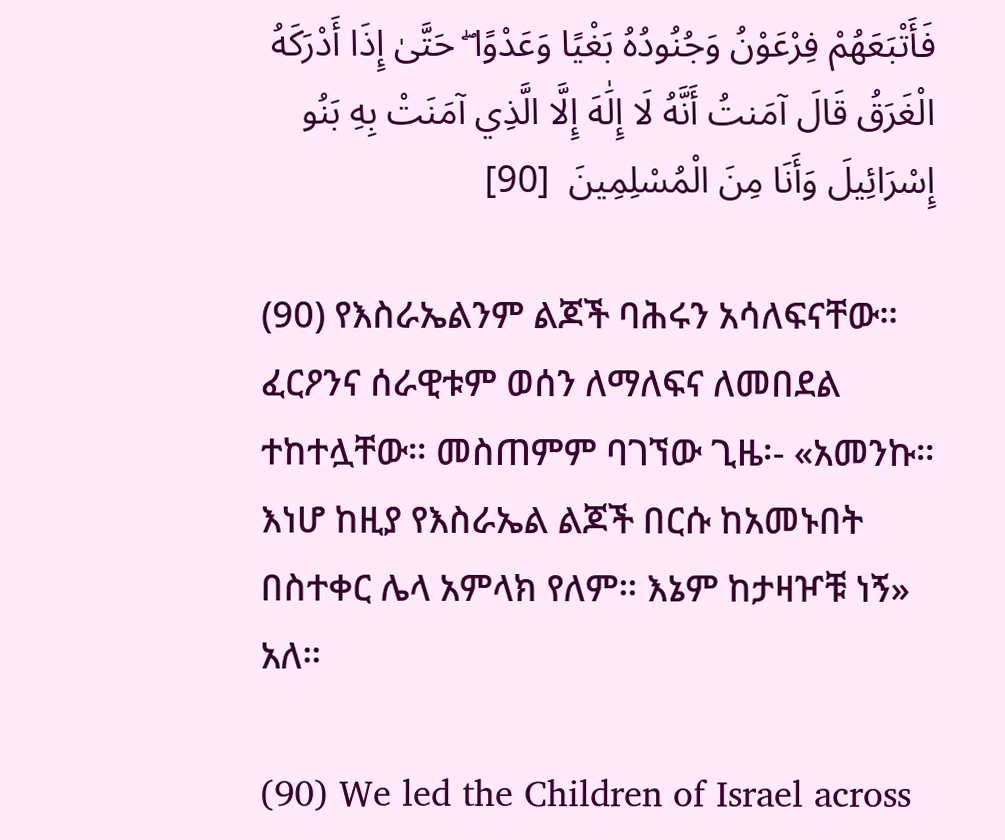فَأَتْبَعَهُمْ فِرْعَوْنُ وَجُنُودُهُ بَغْيًا وَعَدْوًا ۖ حَتَّىٰ إِذَا أَدْرَكَهُ الْغَرَقُ قَالَ آمَنتُ أَنَّهُ لَا إِلَٰهَ إِلَّا الَّذِي آمَنَتْ بِهِ بَنُو إِسْرَائِيلَ وَأَنَا مِنَ الْمُسْلِمِينَ  [90]

(90) የእስራኤልንም ልጆች ባሕሩን አሳለፍናቸው። ፈርዖንና ሰራዊቱም ወሰን ለማለፍና ለመበደል ተከተሏቸው። መስጠምም ባገኘው ጊዜ፡- «አመንኩ። እነሆ ከዚያ የእስራኤል ልጆች በርሱ ከአመኑበት በስተቀር ሌላ አምላክ የለም። እኔም ከታዛዦቹ ነኝ» አለ።

(90) We led the Children of Israel across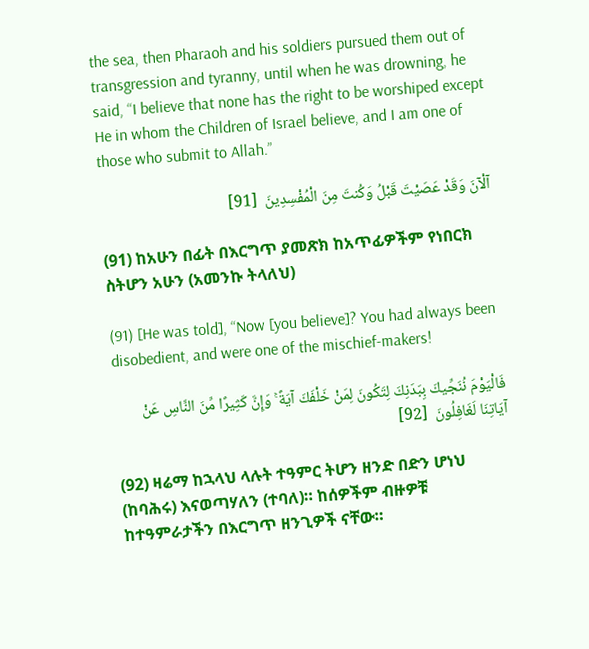the sea, then Pharaoh and his soldiers pursued them out of transgression and tyranny, until when he was drowning, he said, “I believe that none has the right to be worshiped except He in whom the Children of Israel believe, and I am one of those who submit to Allah.”

آلْآنَ وَقَدْ عَصَيْتَ قَبْلُ وَكُنتَ مِنَ الْمُفْسِدِينَ  [91]

(91) ከአሁን በፊት በእርግጥ ያመጽክ ከአጥፊዎችም የነበርክ ስትሆን አሁን (አመንኩ ትላለህ)

(91) [He was told], “Now [you believe]? You had always been disobedient, and were one of the mischief-makers!

فَالْيَوْمَ نُنَجِّيكَ بِبَدَنِكَ لِتَكُونَ لِمَنْ خَلْفَكَ آيَةً ۚ وَإِنَّ كَثِيرًا مِّنَ النَّاسِ عَنْ آيَاتِنَا لَغَافِلُونَ  [92]

(92) ዛሬማ ከኋላህ ላሉት ተዓምር ትሆን ዘንድ በድን ሆነህ (ከባሕሩ) እናወጣሃለን (ተባለ)። ከሰዎችም ብዙዎቹ ከተዓምራታችን በእርግጥ ዘንጊዎች ናቸው።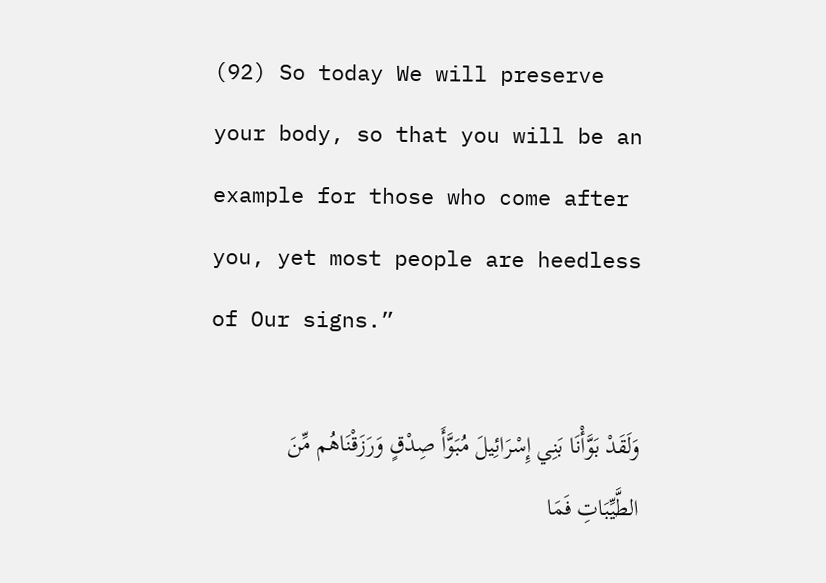(92) So today We will preserve your body, so that you will be an example for those who come after you, yet most people are heedless of Our signs.”

وَلَقَدْ بَوَّأْنَا بَنِي إِسْرَائِيلَ مُبَوَّأَ صِدْقٍ وَرَزَقْنَاهُم مِّنَ الطَّيِّبَاتِ فَمَا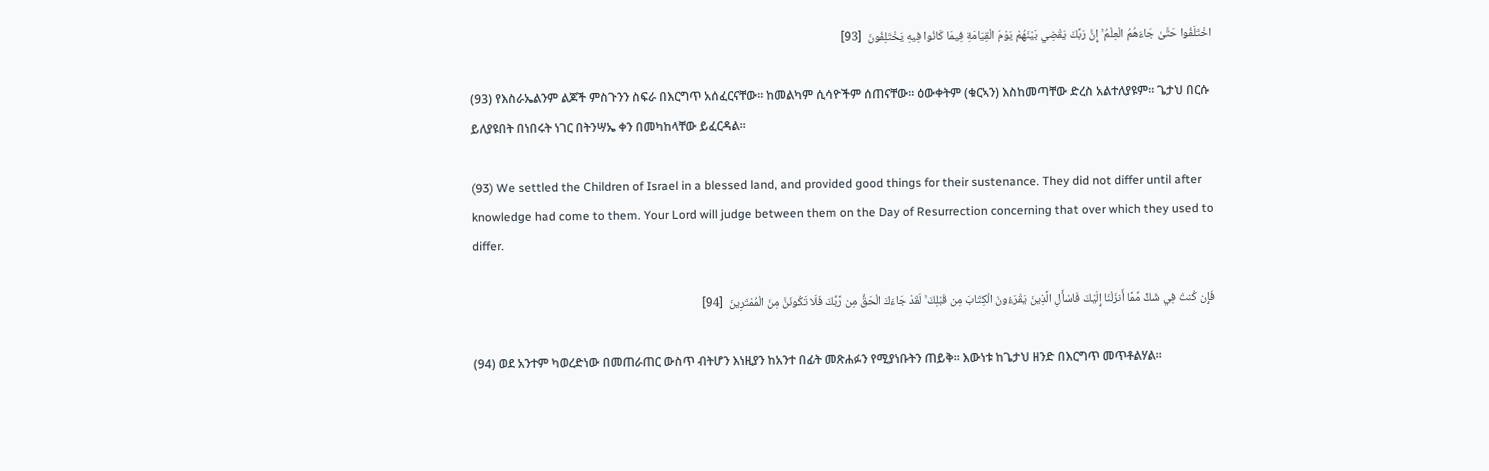اخْتَلَفُوا حَتَّىٰ جَاءَهُمُ الْعِلْمُ ۚ إِنَّ رَبَّكَ يَقْضِي بَيْنَهُمْ يَوْمَ الْقِيَامَةِ فِيمَا كَانُوا فِيهِ يَخْتَلِفُونَ  [93]

(93) የእስራኤልንም ልጆች ምስጉንን ስፍራ በእርግጥ አሰፈርናቸው። ከመልካም ሲሳዮችም ሰጠናቸው። ዕውቀትም (ቁርኣን) እስከመጣቸው ድረስ አልተለያዩም። ጌታህ በርሱ ይለያዩበት በነበሩት ነገር በትንሣኤ ቀን በመካከላቸው ይፈርዳል።

(93) We settled the Children of Israel in a blessed land, and provided good things for their sustenance. They did not differ until after knowledge had come to them. Your Lord will judge between them on the Day of Resurrection concerning that over which they used to differ.

فَإِن كُنتَ فِي شَكٍّ مِّمَّا أَنزَلْنَا إِلَيْكَ فَاسْأَلِ الَّذِينَ يَقْرَءُونَ الْكِتَابَ مِن قَبْلِكَ ۚ لَقَدْ جَاءَكَ الْحَقُّ مِن رَّبِّكَ فَلَا تَكُونَنَّ مِنَ الْمُمْتَرِينَ  [94]

(94) ወደ አንተም ካወረድነው በመጠራጠር ውስጥ ብትሆን እነዚያን ከአንተ በፊት መጽሐፉን የሚያነቡትን ጠይቅ። እውነቱ ከጌታህ ዘንድ በእርግጥ መጥቶልሃል።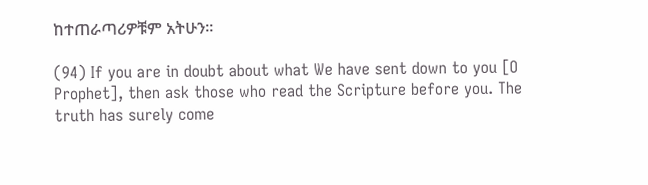ከተጠራጣሪዎቹም አትሁን።

(94) If you are in doubt about what We have sent down to you [O Prophet], then ask those who read the Scripture before you. The truth has surely come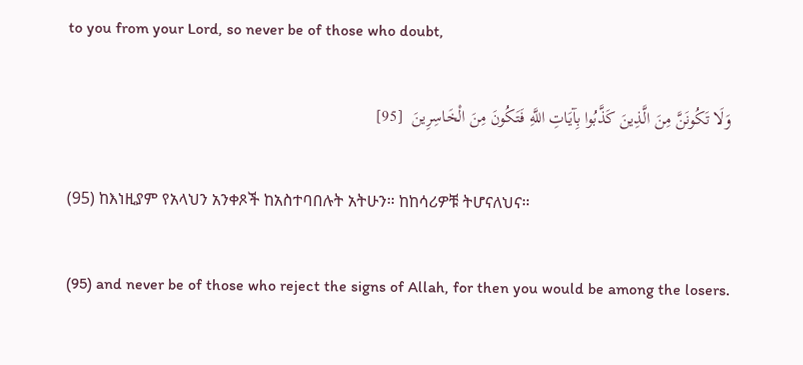to you from your Lord, so never be of those who doubt,

وَلَا تَكُونَنَّ مِنَ الَّذِينَ كَذَّبُوا بِآيَاتِ اللَّهِ فَتَكُونَ مِنَ الْخَاسِرِينَ  [95]

(95) ከእነዚያም የአላህን አንቀጾች ከአስተባበሉት አትሁን። ከከሳሪዎቹ ትሆናለህና።

(95) and never be of those who reject the signs of Allah, for then you would be among the losers.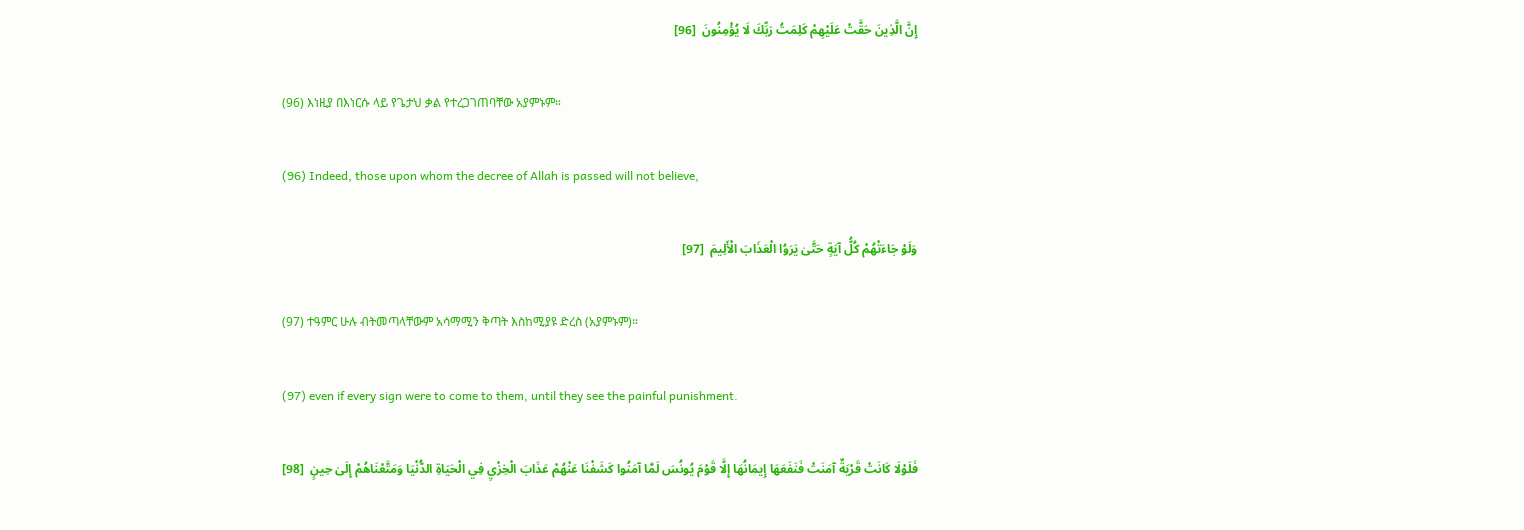إِنَّ الَّذِينَ حَقَّتْ عَلَيْهِمْ كَلِمَتُ رَبِّكَ لَا يُؤْمِنُونَ  [96]

(96) እነዚያ በእነርሱ ላይ የጌታህ ቃል የተረጋገጠባቸው አያምኑም።

(96) Indeed, those upon whom the decree of Allah is passed will not believe,

وَلَوْ جَاءَتْهُمْ كُلُّ آيَةٍ حَتَّىٰ يَرَوُا الْعَذَابَ الْأَلِيمَ  [97]

(97) ተዓምር ሁሉ ብትመጣላቸውም አሳማሚን ቅጣት እስከሚያዩ ድረስ (አያምኑም)።

(97) even if every sign were to come to them, until they see the painful punishment.

فَلَوْلَا كَانَتْ قَرْيَةٌ آمَنَتْ فَنَفَعَهَا إِيمَانُهَا إِلَّا قَوْمَ يُونُسَ لَمَّا آمَنُوا كَشَفْنَا عَنْهُمْ عَذَابَ الْخِزْيِ فِي الْحَيَاةِ الدُّنْيَا وَمَتَّعْنَاهُمْ إِلَىٰ حِينٍ  [98]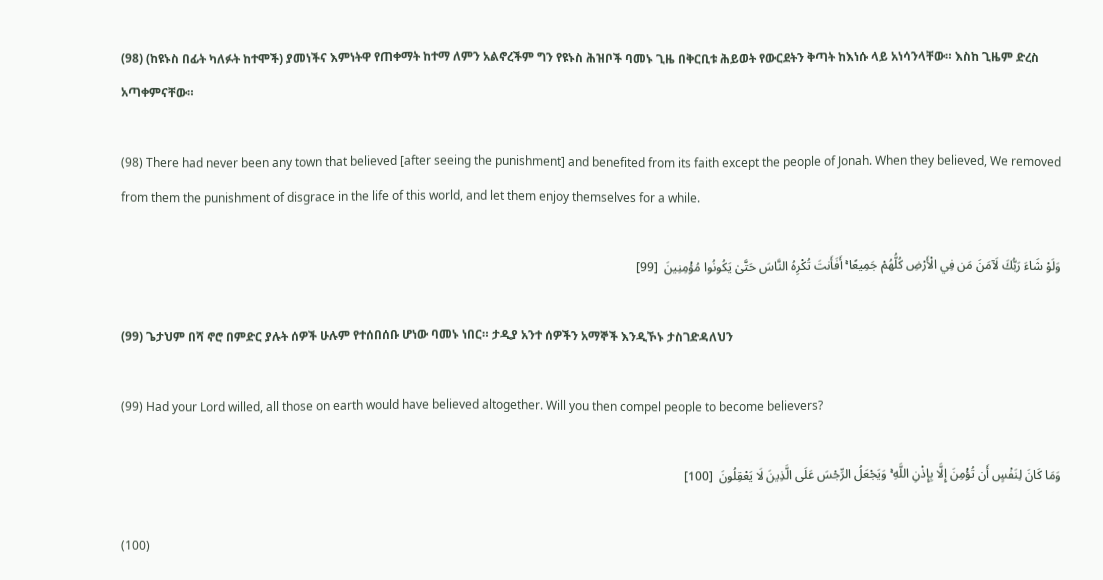(98) (ከዩኑስ በፊት ካለፉት ከተሞች) ያመነችና እምነትዋ የጠቀማት ከተማ ለምን አልኖረችም ግን የዩኑስ ሕዝቦች ባመኑ ጊዜ በቅርቢቱ ሕይወት የውርደትን ቅጣት ከእነሱ ላይ አነሳንላቸው። እስከ ጊዜም ድረስ አጣቀምናቸው።

(98) There had never been any town that believed [after seeing the punishment] and benefited from its faith except the people of Jonah. When they believed, We removed from them the punishment of disgrace in the life of this world, and let them enjoy themselves for a while.

وَلَوْ شَاءَ رَبُّكَ لَآمَنَ مَن فِي الْأَرْضِ كُلُّهُمْ جَمِيعًا ۚ أَفَأَنتَ تُكْرِهُ النَّاسَ حَتَّىٰ يَكُونُوا مُؤْمِنِينَ  [99]

(99) ጌታህም በሻ ኖሮ በምድር ያሉት ሰዎች ሁሉም የተሰበሰቡ ሆነው ባመኑ ነበር። ታዲያ አንተ ሰዎችን አማኞች እንዲኾኑ ታስገድዳለህን

(99) Had your Lord willed, all those on earth would have believed altogether. Will you then compel people to become believers?

وَمَا كَانَ لِنَفْسٍ أَن تُؤْمِنَ إِلَّا بِإِذْنِ اللَّهِ ۚ وَيَجْعَلُ الرِّجْسَ عَلَى الَّذِينَ لَا يَعْقِلُونَ  [100]

(100)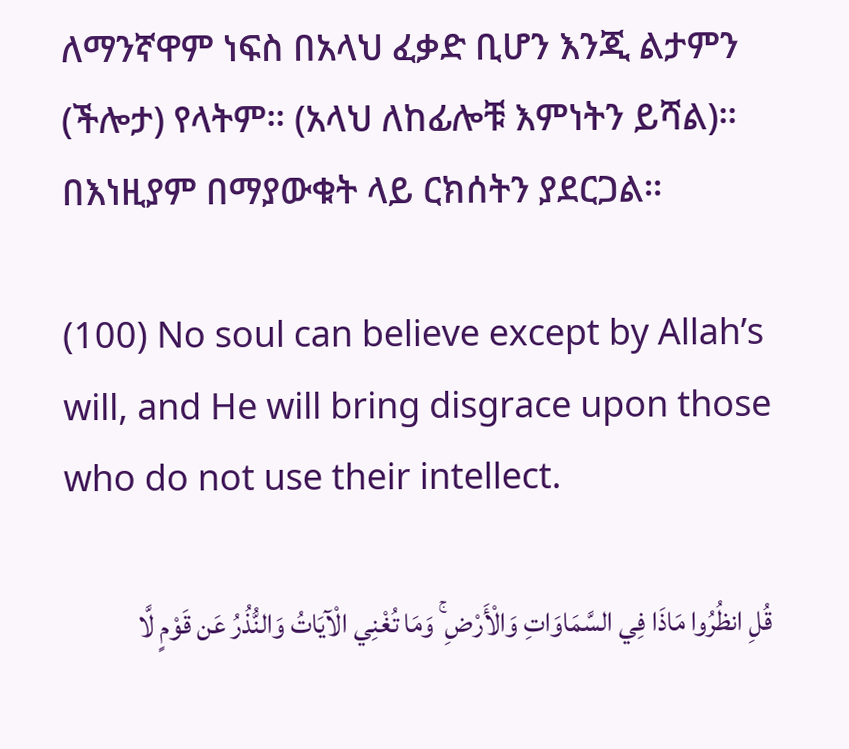ለማንኛዋም ነፍስ በአላህ ፈቃድ ቢሆን እንጂ ልታምን (ችሎታ) የላትም። (አላህ ለከፊሎቹ እምነትን ይሻል)። በእነዚያም በማያውቁት ላይ ርክሰትን ያደርጋል።

(100) No soul can believe except by Allah’s will, and He will bring disgrace upon those who do not use their intellect.

قُلِ انظُرُوا مَاذَا فِي السَّمَاوَاتِ وَالْأَرْضِ ۚ وَمَا تُغْنِي الْآيَاتُ وَالنُّذُرُ عَن قَوْمٍ لَّا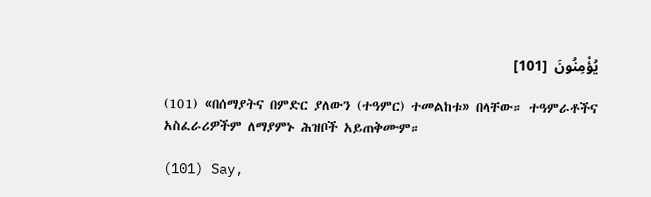يُؤْمِنُونَ  [101]

(101) «በሰማያትና በምድር ያለውን (ተዓምር) ተመልከቱ» በላቸው። ተዓምራቶችና አስፈራሪዎችም ለማያምኑ ሕዝቦች አይጠቅሙም።

(101) Say,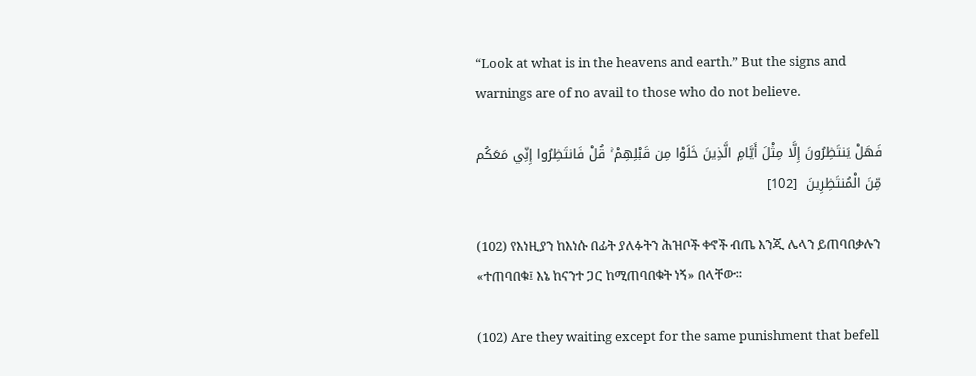“Look at what is in the heavens and earth.” But the signs and warnings are of no avail to those who do not believe.

فَهَلْ يَنتَظِرُونَ إِلَّا مِثْلَ أَيَّامِ الَّذِينَ خَلَوْا مِن قَبْلِهِمْ ۚ قُلْ فَانتَظِرُوا إِنِّي مَعَكُم مِّنَ الْمُنتَظِرِينَ  [102]

(102) የእነዚያን ከእነሱ በፊት ያለፉትን ሕዝቦች ቀኖች ብጤ እንጂ ሌላን ይጠባበቃሉን «ተጠባበቁ፤ እኔ ከናንተ ጋር ከሚጠባበቁት ነኝ» በላቸው።

(102) Are they waiting except for the same punishment that befell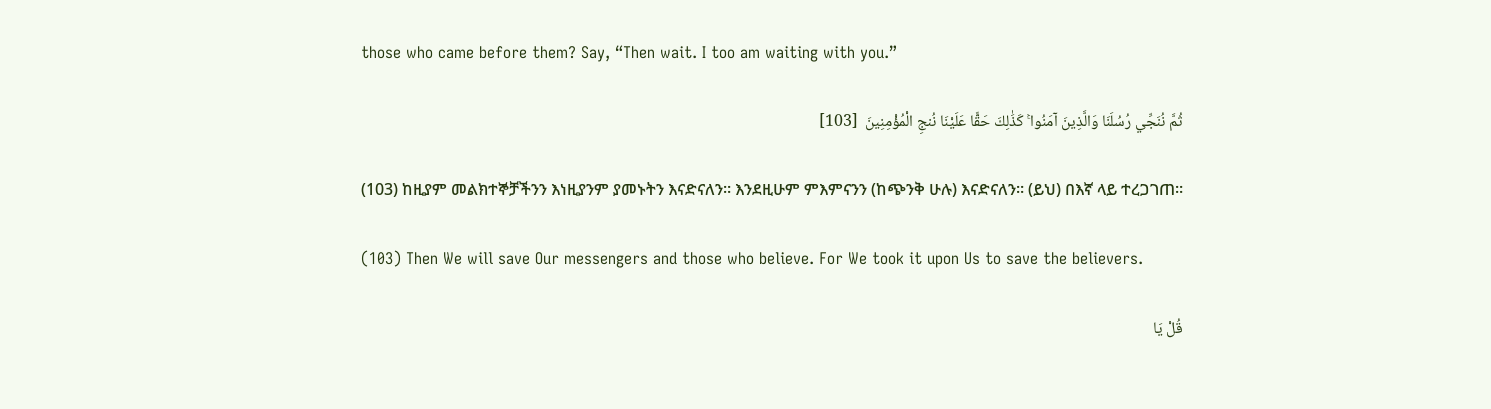those who came before them? Say, “Then wait. I too am waiting with you.”

ثُمَّ نُنَجِّي رُسُلَنَا وَالَّذِينَ آمَنُوا ۚ كَذَٰلِكَ حَقًّا عَلَيْنَا نُنجِ الْمُؤْمِنِينَ  [103]

(103) ከዚያም መልክተኞቻችንን እነዚያንም ያመኑትን እናድናለን። እንደዚሁም ምእምናንን (ከጭንቅ ሁሉ) እናድናለን። (ይህ) በእኛ ላይ ተረጋገጠ።

(103) Then We will save Our messengers and those who believe. For We took it upon Us to save the believers.

قُلْ يَا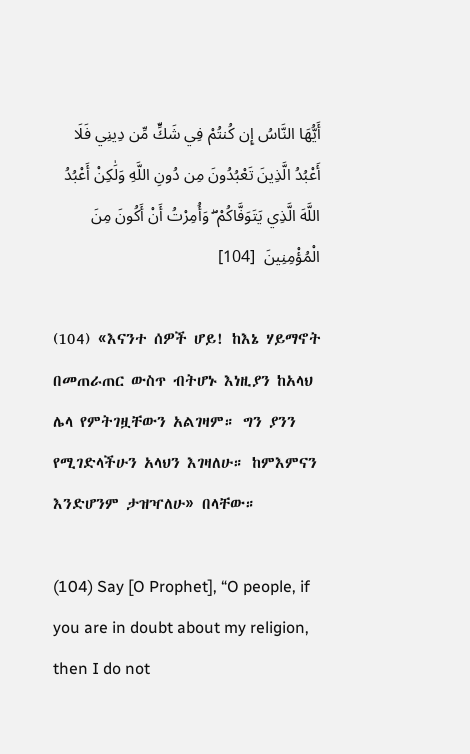أَيُّهَا النَّاسُ إِن كُنتُمْ فِي شَكٍّ مِّن دِينِي فَلَا أَعْبُدُ الَّذِينَ تَعْبُدُونَ مِن دُونِ اللَّهِ وَلَٰكِنْ أَعْبُدُ اللَّهَ الَّذِي يَتَوَفَّاكُمْ ۖ وَأُمِرْتُ أَنْ أَكُونَ مِنَ الْمُؤْمِنِينَ  [104]

(104) «እናንተ ሰዎች ሆይ! ከእኔ ሃይማኖት በመጠራጠር ውስጥ ብትሆኑ እነዚያን ከአላህ ሌላ የምትገዟቸውን አልገዛም። ግን ያንን የሚገድላችሁን አላህን እገዛለሁ። ከምእምናን እንድሆንም ታዝዣለሁ» በላቸው።

(104) Say [O Prophet], “O people, if you are in doubt about my religion, then I do not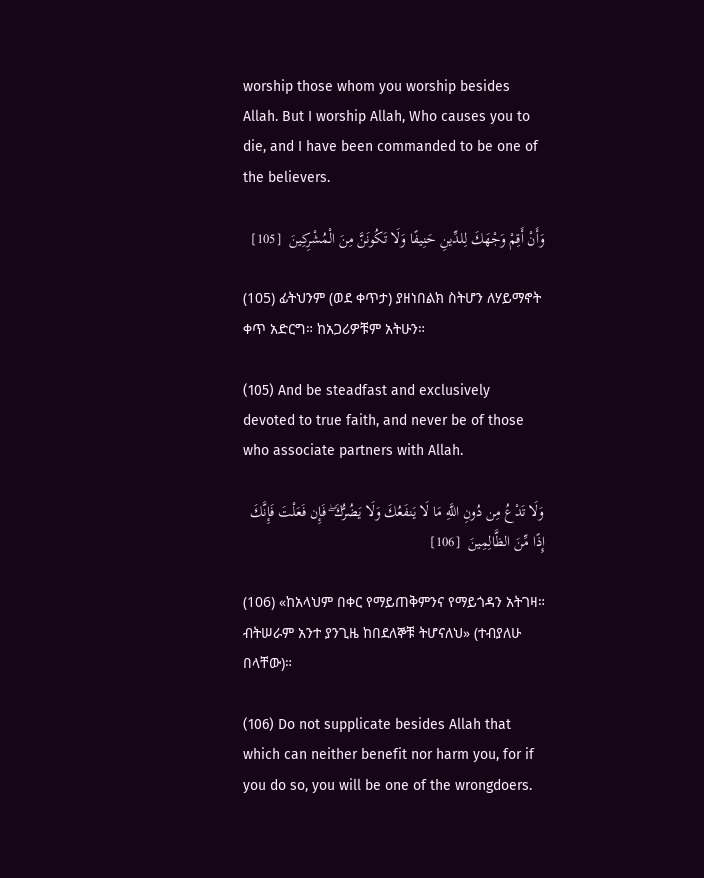worship those whom you worship besides Allah. But I worship Allah, Who causes you to die, and I have been commanded to be one of the believers.

وَأَنْ أَقِمْ وَجْهَكَ لِلدِّينِ حَنِيفًا وَلَا تَكُونَنَّ مِنَ الْمُشْرِكِينَ  [105]

(105) ፊትህንም (ወደ ቀጥታ) ያዘነበልክ ስትሆን ለሃይማኖት ቀጥ አድርግ። ከአጋሪዎቹም አትሁን።

(105) And be steadfast and exclusively devoted to true faith, and never be of those who associate partners with Allah.

وَلَا تَدْعُ مِن دُونِ اللَّهِ مَا لَا يَنفَعُكَ وَلَا يَضُرُّكَ ۖ فَإِن فَعَلْتَ فَإِنَّكَ إِذًا مِّنَ الظَّالِمِينَ  [106]

(106) «ከአላህም በቀር የማይጠቅምንና የማይጎዳን አትገዛ። ብትሠራም አንተ ያንጊዜ ከበደለኞቹ ትሆናለህ» (ተብያለሁ በላቸው)።

(106) Do not supplicate besides Allah that which can neither benefit nor harm you, for if you do so, you will be one of the wrongdoers.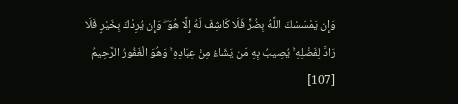وَإِن يَمْسَسْكَ اللَّهُ بِضُرٍّ فَلَا كَاشِفَ لَهُ إِلَّا هُوَ ۖ وَإِن يُرِدْكَ بِخَيْرٍ فَلَا رَادَّ لِفَضْلِهِ ۚ يُصِيبُ بِهِ مَن يَشَاءُ مِنْ عِبَادِهِ ۚ وَهُوَ الْغَفُورُ الرَّحِيمُ  [107]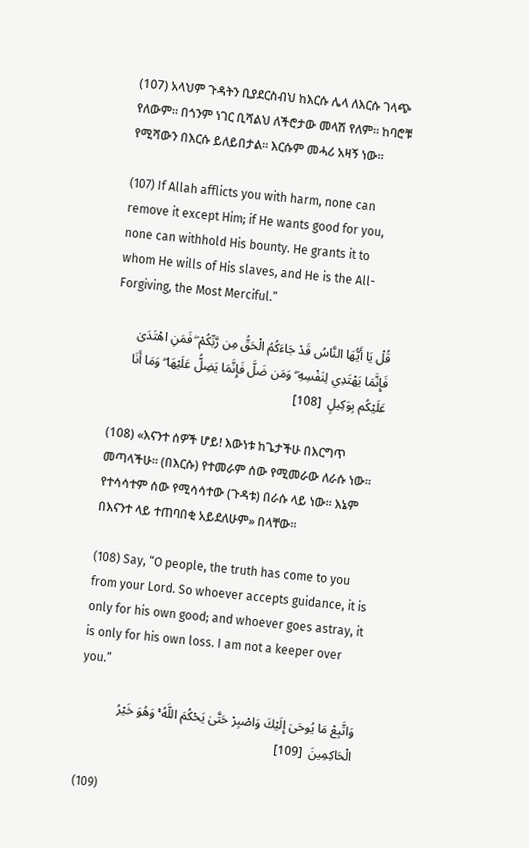(107) አላህም ጉዳትን ቢያደርስብህ ከእርሱ ሌላ ለእርሱ ገላጭ የለውም። በጎንም ነገር ቢሻልህ ለችሮታው መላሽ የለም። ከባሮቹ የሚሻውን በእርሱ ይለይበታል። እርሱም መሓሪ አዛኝ ነው።

(107) If Allah afflicts you with harm, none can remove it except Him; if He wants good for you, none can withhold His bounty. He grants it to whom He wills of His slaves, and He is the All-Forgiving, the Most Merciful.”

قُلْ يَا أَيُّهَا النَّاسُ قَدْ جَاءَكُمُ الْحَقُّ مِن رَّبِّكُمْ ۖ فَمَنِ اهْتَدَىٰ فَإِنَّمَا يَهْتَدِي لِنَفْسِهِ ۖ وَمَن ضَلَّ فَإِنَّمَا يَضِلُّ عَلَيْهَا ۖ وَمَا أَنَا عَلَيْكُم بِوَكِيلٍ  [108]

(108) «እናንተ ሰዎች ሆይ! እውነቱ ከጌታችሁ በእርግጥ መጣላችሁ። (በእርሱ) የተመራም ሰው የሚመራው ለራሱ ነው። የተሳሳተም ሰው የሚሳሳተው (ጉዳቱ) በራሱ ላይ ነው። እኔም በእናንተ ላይ ተጠባበቂ አይደለሁም» በላቸው።

(108) Say, “O people, the truth has come to you from your Lord. So whoever accepts guidance, it is only for his own good; and whoever goes astray, it is only for his own loss. I am not a keeper over you.”

وَاتَّبِعْ مَا يُوحَىٰ إِلَيْكَ وَاصْبِرْ حَتَّىٰ يَحْكُمَ اللَّهُ ۚ وَهُوَ خَيْرُ الْحَاكِمِينَ  [109]

(109)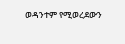ወዳንተም የሚወረደውን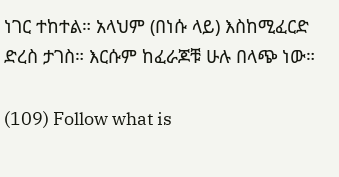ነገር ተከተል። አላህም (በነሱ ላይ) እስከሚፈርድ ድረስ ታገስ። እርሱም ከፈራጆቹ ሁሉ በላጭ ነው።

(109) Follow what is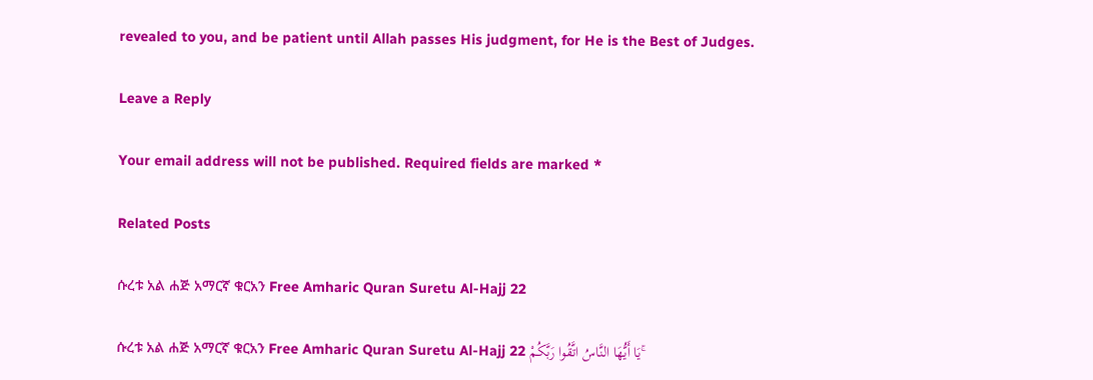revealed to you, and be patient until Allah passes His judgment, for He is the Best of Judges.

Leave a Reply

Your email address will not be published. Required fields are marked *

Related Posts

ሱረቱ አል ሐጅ አማርኛ ቁርአን Free Amharic Quran Suretu Al-Hajj 22

ሱረቱ አል ሐጅ አማርኛ ቁርአን Free Amharic Quran Suretu Al-Hajj 22 يَا أَيُّهَا النَّاسُ اتَّقُوا رَبَّكُمْ ۚ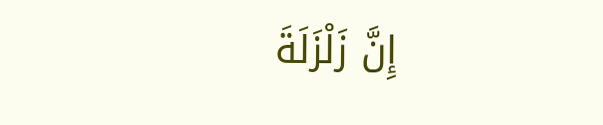إِنَّ زَلْزَلَةَ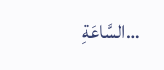السَّاعَةِ…